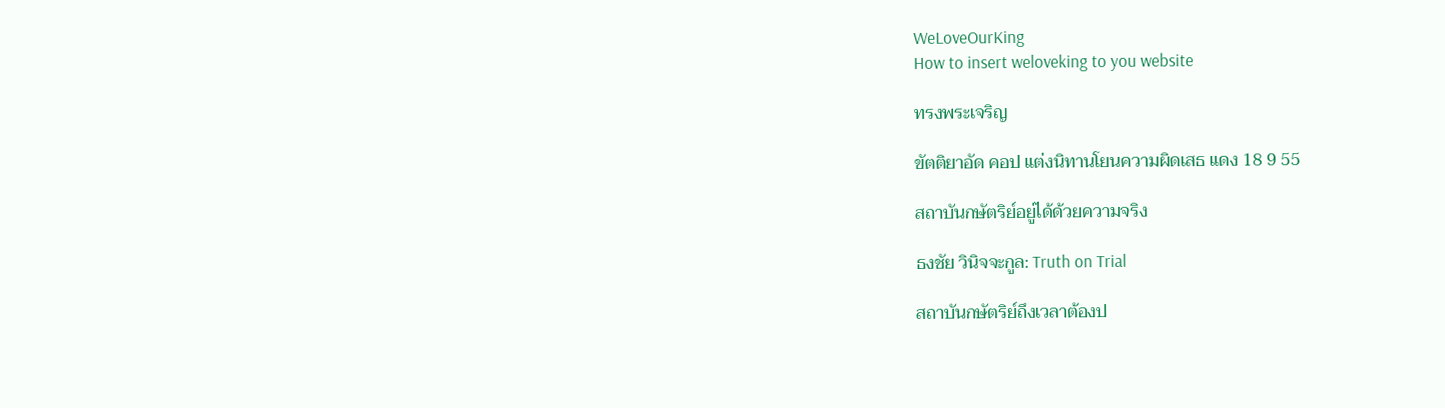WeLoveOurKing
How to insert weloveking to you website

ทรงพระเจริญ

ขัตติยาอัด คอป แต่งนิทานโยนความผิดเสธ แดง 18 9 55

สถาบันกษัตริย์อยู่ได้ด้วยความจริง

ธงชัย วินิจจะกูล: Truth on Trial

สถาบันกษัตริย์ถึงเวลาต้องป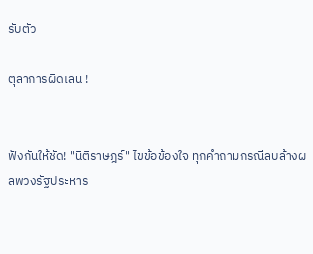รับตัว

ตุลาการผิดเลน !


ฟังกันให้ชัด! "นิติราษฎร์" ไขข้อข้องใจ ทุกคำถามกรณีลบล้างผลพวงรัฐประหาร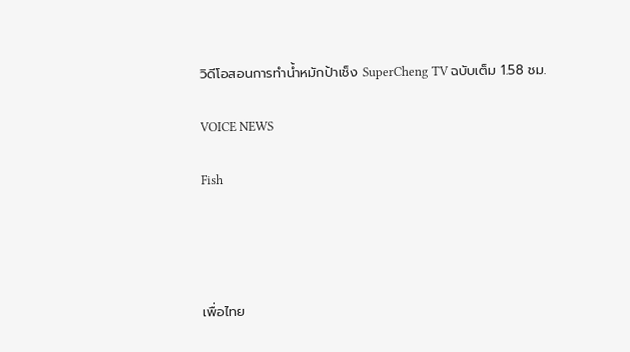วิดีโอสอนการทำน้ำหมักป้าเช็ง SuperCheng TV ฉบับเต็ม 1.58 ชม.

VOICE NEWS

Fish




เพื่อไทย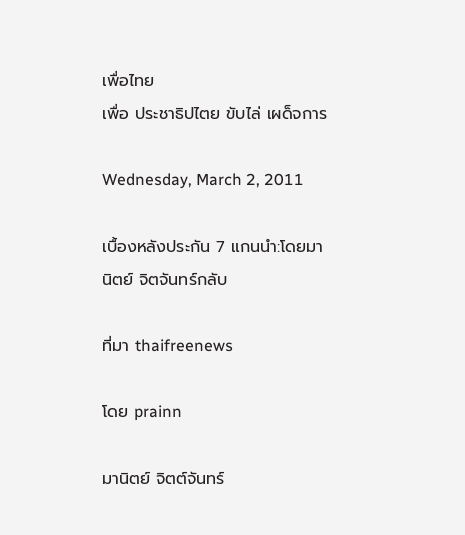เพื่อไทย
เพื่อ ประชาธิปไตย ขับไล่ เผด็จการ

Wednesday, March 2, 2011

เบื้องหลังประกัน 7 แกนนำ:โดยมานิตย์ จิตจันทร์กลับ

ที่มา thaifreenews

โดย prainn

มานิตย์ จิตต์จันทร์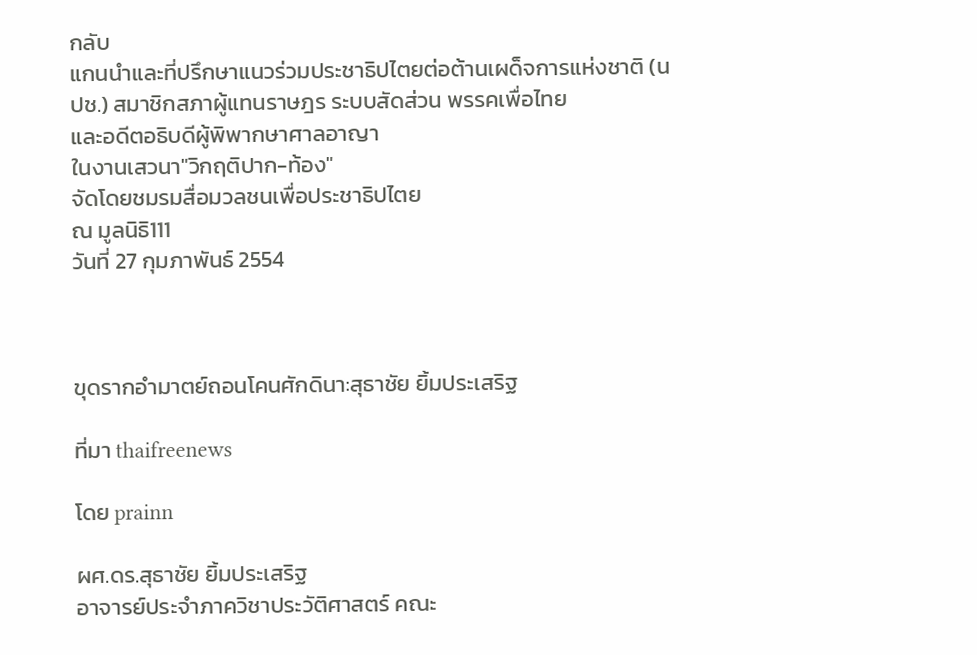กลับ
แกนนำและที่ปรึกษาแนวร่วมประชาธิปไตยต่อต้านเผด็จการแห่งชาติ (นปช.) สมาชิกสภาผู้แทนราษฎร ระบบสัดส่วน พรรคเพื่อไทย
และอดีตอธิบดีผู้พิพากษาศาลอาญา
ในงานเสวนา"วิกฤติปาก-ท้อง"
จัดโดยชมรมสื่อมวลชนเพื่อประชาธิปไตย
ณ มูลนิธิ111
วันที่ 27 กุมภาพันธ์ 2554



ขุดรากอำมาตย์ถอนโคนศักดินา:สุธาชัย ยิ้มประเสริฐ

ที่มา thaifreenews

โดย prainn

ผศ.ดร.สุธาชัย ยิ้มประเสริฐ
อาจารย์ประจำภาควิชาประวัติศาสตร์ คณะ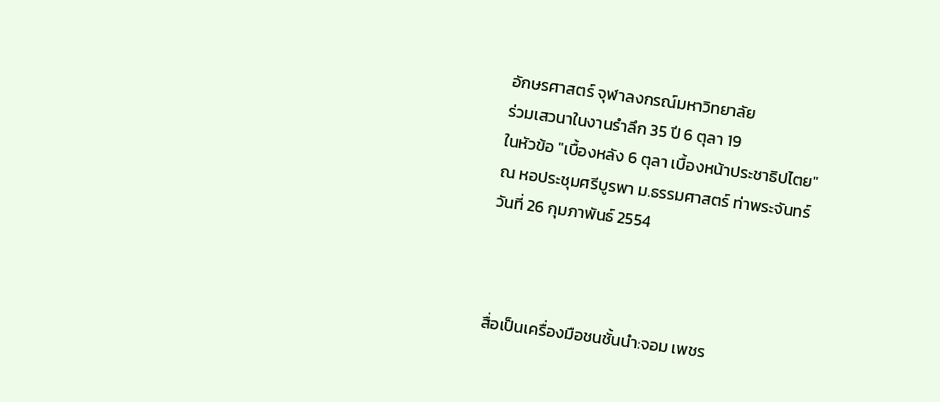อักษรศาสตร์ จุฬาลงกรณ์มหาวิทยาลัย
ร่วมเสวนาในงานรำลึก 35 ปี 6 ตุลา 19
ในหัวข้อ "เบื้องหลัง 6 ตุลา เบื้องหน้าประชาธิปไตย"
ณ หอประชุมศรีบูรพา ม.ธรรมศาสตร์ ท่าพระจันทร์
วันที่ 26 กุมภาพันธ์ 2554



สื่อเป็นเครื่องมือชนชั้นนำ:จอม เพชร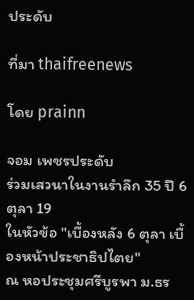ประดับ

ที่มา thaifreenews

โดย prainn

จอม เพชรประดับ
ร่วมเสวนาในงานรำลึก 35 ปี 6 ตุลา 19
ในหัวข้อ "เบื้องหลัง 6 ตุลา เบื้องหน้าประชาธิปไตย"
ณ หอประชุมศรีบูรพา ม.ธร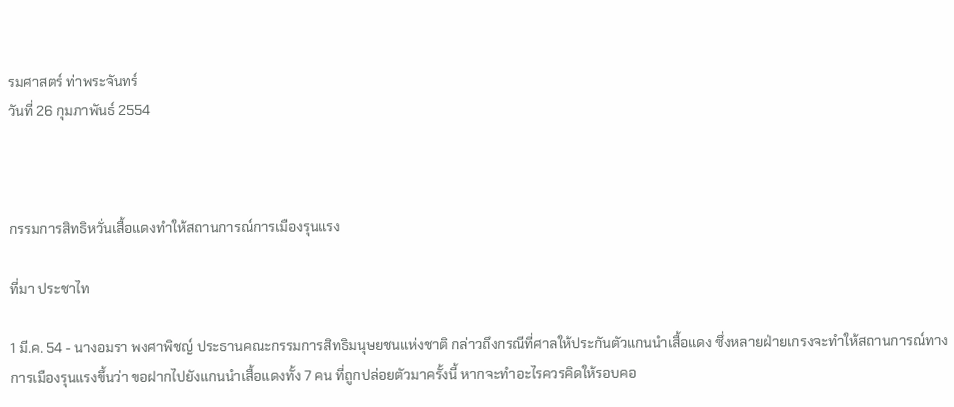รมศาสตร์ ท่าพระจันทร์
วันที่ 26 กุมภาพันธ์ 2554



กรรมการสิทธิหวั่นเสื้อแดงทำให้สถานการณ์การเมืองรุนแรง

ที่มา ประชาไท

1 มี.ค. 54 - นางอมรา พงศาพิชญ์ ประธานคณะกรรมการสิทธิมนุษยชนแห่งชาติ กล่าวถึงกรณีที่ศาลให้ประกันตัวแกนนำเสื้อแดง ซึ่งหลายฝ่ายเกรงจะทำให้สถานการณ์ทางการเมืองรุนแรงขึ้นว่า ขอฝากไปยังแกนนำเสื้อแดงทั้ง 7 คน ที่ถูกปล่อยตัวมาครั้งนี้ หากจะทำอะไรควรคิดให้รอบคอ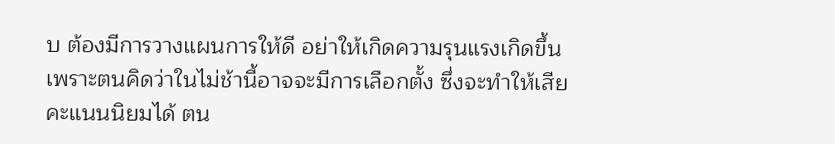บ ต้องมีการวางแผนการให้ดี อย่าให้เกิดความรุนแรงเกิดขึ้น เพราะตนคิดว่าในไม่ช้านี้อาจจะมีการเลือกตั้ง ซึ่งจะทำให้เสียคะแนนนิยมได้ ตน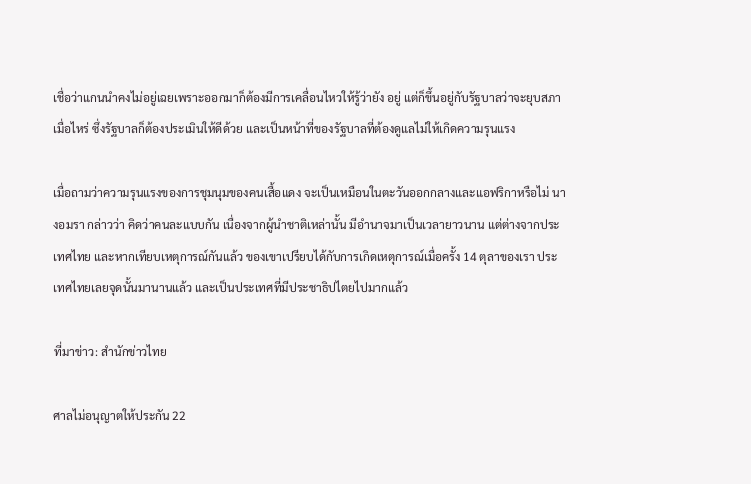เชื่อว่าแกนนำคงไม่อยู่เฉยเพราะออกมาก็ต้องมีการเคลื่อนไหวให้รู้ว่ายัง อยู่ แต่ก็ขึ้นอยู่กับรัฐบาลว่าจะยุบสภาเมื่อไหร่ ซึ่งรัฐบาลก็ต้องประเมินให้ดีด้วย และเป็นหน้าที่ของรัฐบาลที่ต้องดูแลไม่ให้เกิดความรุนแรง

เมื่อถามว่าความรุนแรงของการชุมนุมของคนเสื้อแดง จะเป็นเหมือนในตะวันออกกลางและแอฟริกาหรือไม่ นางอมรา กล่าวว่า คิดว่าคนละแบบกัน เนื่องจากผู้นำชาติเหล่านั้น มีอำนาจมาเป็นเวลายาวนาน แต่ต่างจากประเทศไทย และหากเทียบเหตุการณ์กันแล้ว ของเขาเปรียบได้กับการเกิดเหตุการณ์เมื่อครั้ง 14 ตุลาของเรา ประเทศไทยเลยจุดนั้นมานานแล้ว และเป็นประเทศที่มีประชาธิปไตยไปมากแล้ว

ที่มาข่าว: สำนักข่าวไทย

ศาลไม่อนุญาตให้ประกัน 22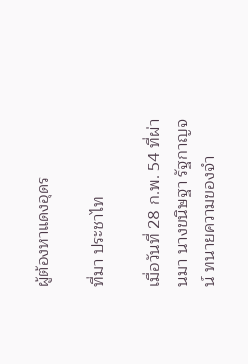ผู้ต้องหาแดงอุดร

ที่มา ประชาไท

เมื่อวันที่ 28 ก.พ. 54 ที่ผ่านมา นางขนิษฐา รัฐกาญจน์ ทนายความของจำ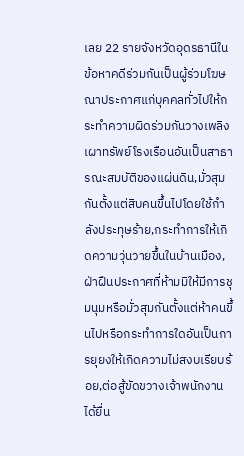เลย 22 รายจังหวัดอุดรธานีในข้อหาคดีร่วมกันเป็นผู้ร่วมโฆษณาประกาศแก่บุคคลทั่วไปให้กระทำความผิดร่วมกันวางเพลิงเผาทรัพย์โรงเรือนอันเป็นสาธารณะสมบัติของแผ่นดิน,มั่วสุมกันตั้งแต่สิบคนขึ้นไปโดยใช้กำลังประทุษร้าย,กระทำการให้เกิดความวุ่นวายขึ้นในบ้านเมือง,ฝ่าฝืนประกาศที่ห้ามมิให้มีการชุมนุมหรือมั่วสุมกันตั้งแต่ห้าคนขึ้นไปหรือกระทำการใดอันเป็นการยุยงให้เกิดความไม่สงบเรียบร้อย,ต่อสู้ขัดขวางเจ้าพนักงาน ได้ยื่น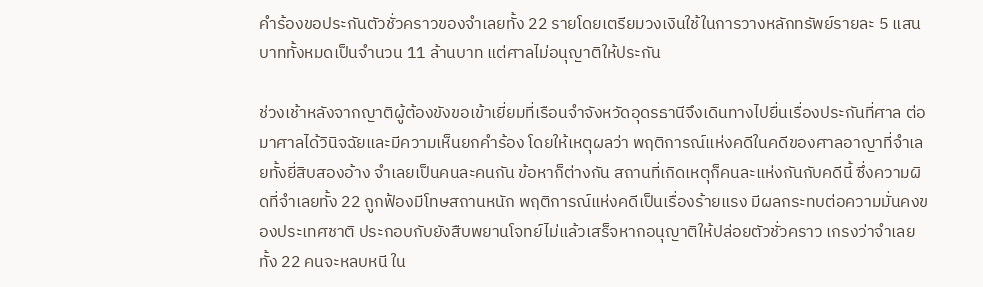คำร้องขอประกันตัวชั่วคราวของจำเลยทั้ง 22 รายโดยเตรียมวงเงินใช้ในการวางหลักทรัพย์รายละ 5 แสนบาททั้งหมดเป็นจำนวน 11 ล้านบาท แต่ศาลไม่อนุญาติให้ประกัน

ช่วงเช้าหลังจากญาติผู้ต้องขังขอเข้าเยี่ยมที่เรือนจำจังหวัดอุดรธานีจึงเดินทางไปยื่นเรื่องประกันที่ศาล ต่อมาศาลได้วินิจฉัยและมีความเห็นยกคำร้อง โดยให้เหตุผลว่า พฤติการณ์แห่งคดีในคดีของศาลอาญาที่จำเลยทั้งยี่สิบสองอ้าง จำเลยเป็นคนละคนกัน ข้อหาก็ต่างกัน สถานที่เกิดเหตุก็คนละแห่งกันกับคดีนี้ ซึ่งความผิดที่จำเลยทั้ง 22 ถูกฟ้องมีโทษสถานหนัก พฤติการณ์แห่งคดีเป็นเรื่องร้ายแรง มีผลกระทบต่อความมั่นคงของประเทศชาติ ประกอบกับยังสืบพยานโจทย์ไม่แล้วเสร็จหากอนุญาติให้ปล่อยตัวชั่วคราว เกรงว่าจำเลยทั้ง 22 คนจะหลบหนี ใน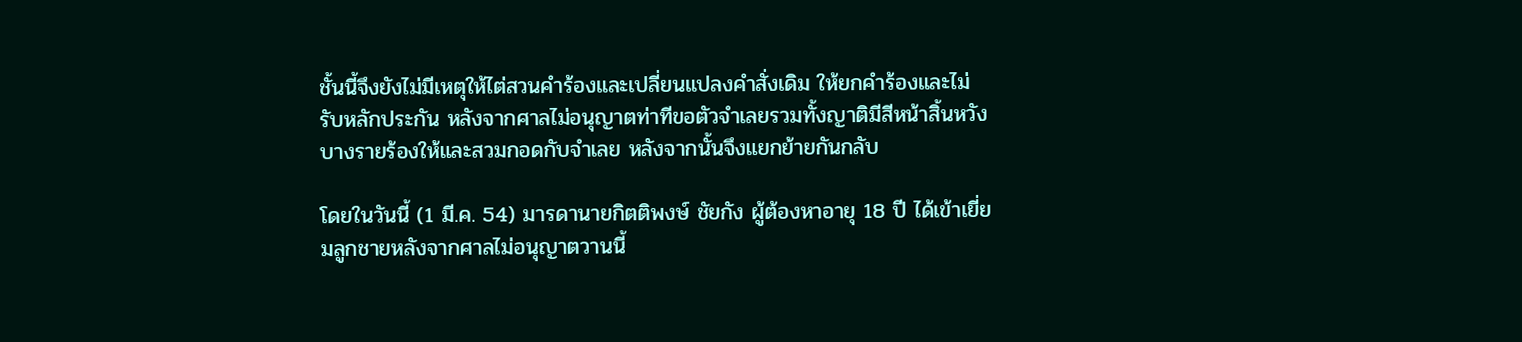ชั้นนี้จึงยังไม่มีเหตุให้ไต่สวนคำร้องและเปลี่ยนแปลงคำสั่งเดิม ให้ยกคำร้องและไม่รับหลักประกัน หลังจากศาลไม่อนุญาตท่าทีขอตัวจำเลยรวมทั้งญาติมีสีหน้าสิ้นหวัง บางรายร้องให้และสวมกอดกับจำเลย หลังจากนั้นจึงแยกย้ายกันกลับ

โดยในวันนี้ (1 มี.ค. 54) มารดานายกิตติพงษ์ ชัยกัง ผู้ต้องหาอายุ 18 ปี ได้เข้าเยี่ยมลูกชายหลังจากศาลไม่อนุญาตวานนี้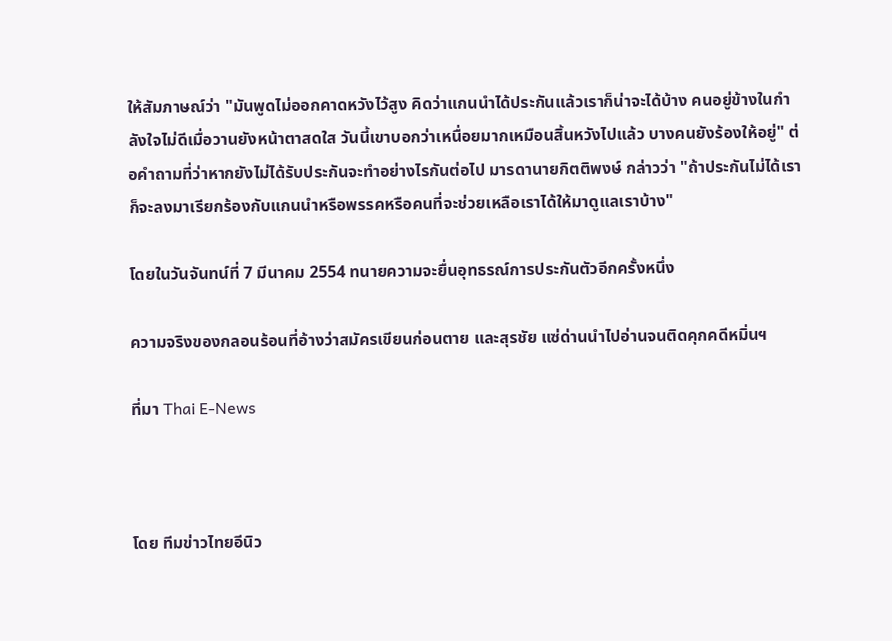ให้สัมภาษณ์ว่า "มันพูดไม่ออกคาดหวังไว้สูง คิดว่าแกนนำได้ประกันแล้วเราก็น่าจะได้บ้าง คนอยู่ข้างในกำลังใจไม่ดีเมื่อวานยังหน้าตาสดใส วันนี้เขาบอกว่าเหนื่อยมากเหมือนสิ้นหวังไปแล้ว บางคนยังร้องให้อยู่" ต่อคำถามที่ว่าหากยังไม่ได้รับประกันจะทำอย่างไรกันต่อไป มารดานายกิตติพงษ์ กล่าวว่า "ถ้าประกันไม่ได้เราก็จะลงมาเรียกร้องกับแกนนำหรือพรรคหรือคนที่จะช่วยเหลือเราได้ให้มาดูแลเราบ้าง"

โดยในวันจันทน์ที่ 7 มีนาคม 2554 ทนายความจะยื่นอุทธรณ์การประกันตัวอีกครั้งหนึ่ง

ความจริงของกลอนร้อนที่อ้างว่าสมัครเขียนก่อนตาย และสุรชัย แซ่ด่านนำไปอ่านจนติดคุกคดีหมิ่นฯ

ที่มา Thai E-News



โดย ทีมข่าวไทยอีนิว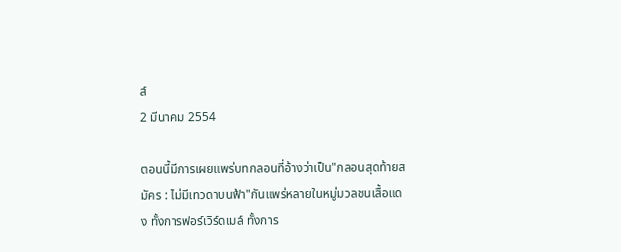ส์
2 มีนาคม 2554

ตอนนี้มีการเผยแพร่บทกลอนที่อ้างว่าเป็น"กลอนสุดท้ายสมัคร : ไม่มีเทวดาบนฟ้า"กันแพร่หลายในหมู่มวลชนเสื้อแดง ทั้งการฟอร์เวิร์ดเมล์ ทั้งการ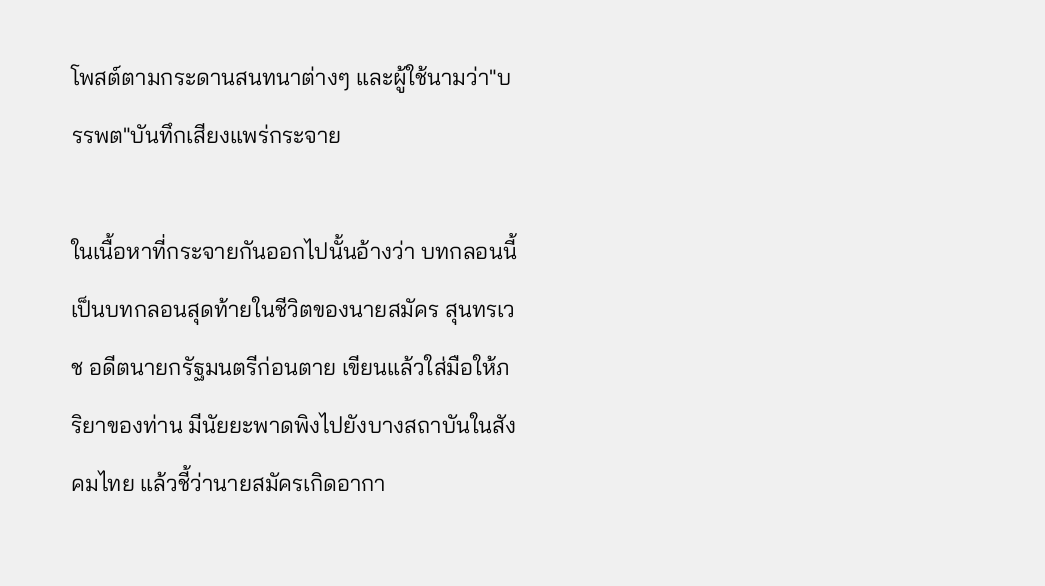โพสต์ตามกระดานสนทนาต่างๆ และผู้ใช้นามว่า"บรรพต"บันทึกเสียงแพร่กระจาย

ในเนื้อหาที่กระจายกันออกไปนั้นอ้างว่า บทกลอนนี้เป็นบทกลอนสุดท้ายในชีวิตของนายสมัคร สุนทรเวช อดีตนายกรัฐมนตรีก่อนตาย เขียนแล้วใส่มือให้ภริยาของท่าน มีนัยยะพาดพิงไปยังบางสถาบันในสังคมไทย แล้วชี้ว่านายสมัครเกิดอากา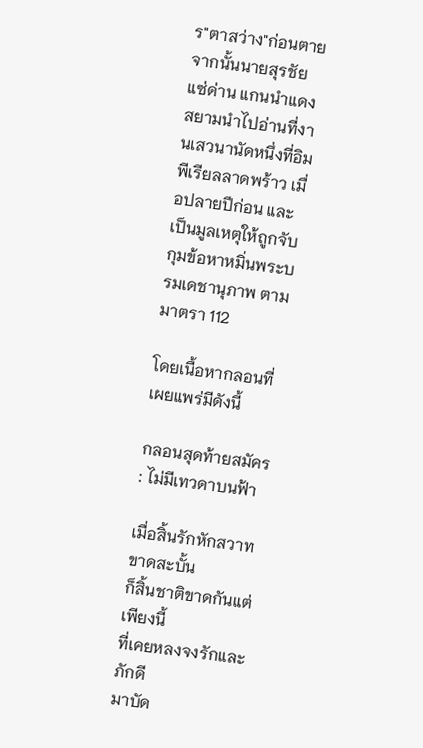ร"ตาสว่าง"ก่อนตาย จากนั้นนายสุรชัย แซ่ด่าน แกนนำแดงสยามนำไปอ่านที่งานเสวนานัดหนึ่งที่อิมพีเรียลลาดพร้าว เมื่อปลายปีก่อน และเป็นมูลเหตุให้ถูกจับกุมข้อหาหมิ่นพระบรมเดชานุภาพ ตามมาตรา 112

โดยเนื้อหากลอนที่เผยแพร่มีดังนี้

กลอนสุดท้ายสมัคร : ไม่มีเทวดาบนฟ้า

เมื่อสิ้นรักหักสวาทขาดสะบั้น
ก็สิ้นชาติขาดกันแต่เพียงนี้
ที่เคยหลงจงรักและภักดี
มาบัด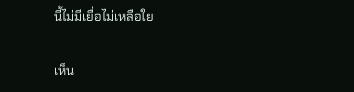นี้ไม่มีเยื่อไม่เหลือใย

เห็น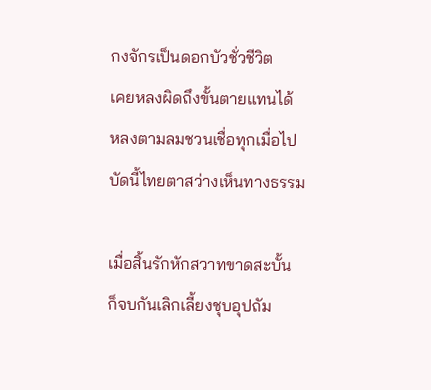กงจักรเป็นดอกบัวชั่วชีวิต
เคยหลงผิดถึงขั้นตายแทนได้
หลงตามลมชวนเชื่อทุกเมื่อไป
บัดนี้ไทยตาสว่างเห็นทางธรรม

เมื่อสิ้นรักหักสวาทขาดสะบั้น
ก็จบกันเลิกเลี้ยงชุบอุปถัม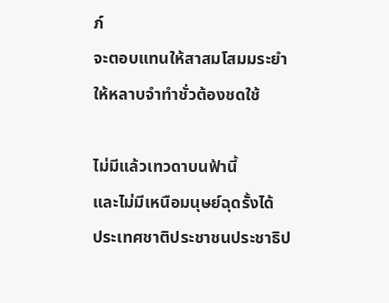ภ์
จะตอบแทนให้สาสมโสมมระยำ
ให้หลาบจำทำชั่วต้องชดใช้

ไม่มีแล้วเทวดาบนฟ้านี้
และไม่มีเหนือมนุษย์ฉุดรั้งได้
ประเทศชาติประชาชนประชาธิป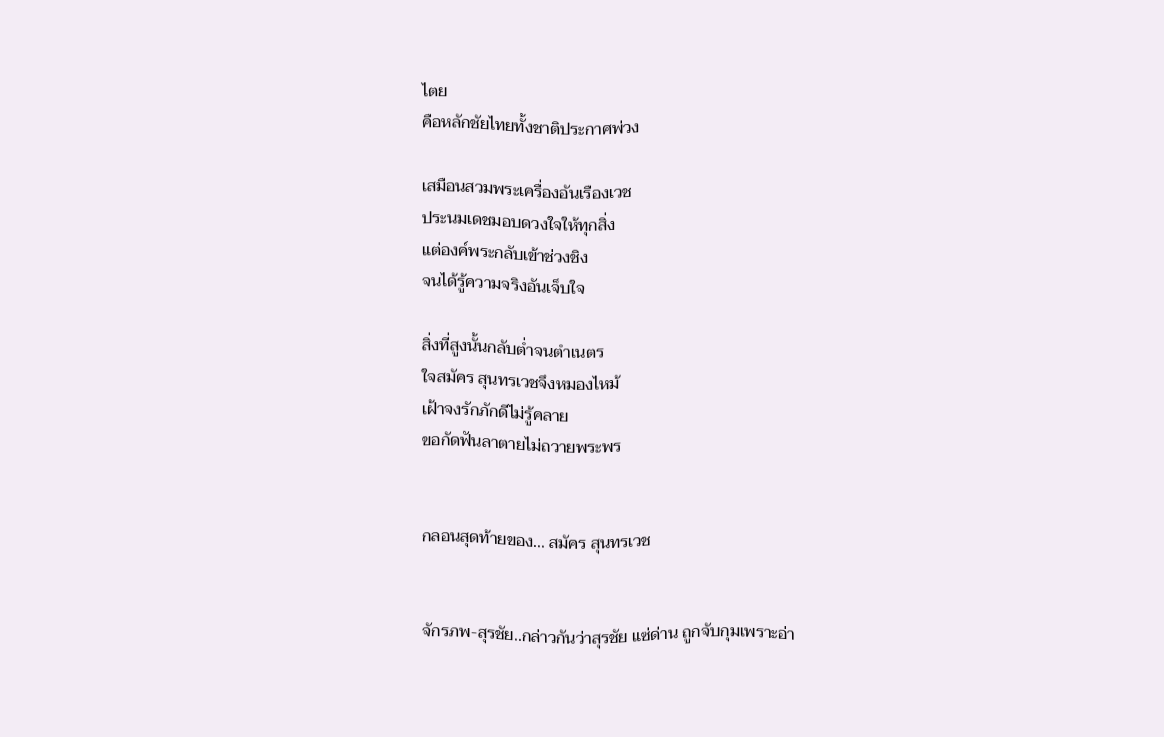ไตย
คือหลักชัยไทยทั้งชาติประกาศพ่วง

เสมือนสวมพระเครื่องอันเรืองเวช
ประนมเดชมอบดวงใจให้ทุกสิ่ง
แต่องค์พระกลับเข้าช่วงชิง
จนได้รู้ความจริงอันเจ็บใจ

สิ่งที่สูงนั้นกลับต่ำจนตำเนตร
ใจสมัคร สุนทรเวชจึงหมองไหม้
เฝ้าจงรักภักดีไม่รู้คลาย
ขอกัดฟันลาตายไม่ถวายพระพร


กลอนสุดท้ายของ... สมัคร สุนทรเวช


จักรภพ-สุรชัย..กล่าวกันว่าสุรชัย แซ่ด่าน ถูกจับกุมเพราะอ่า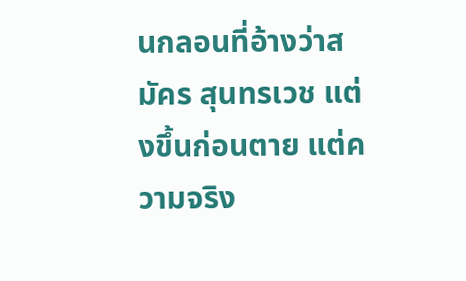นกลอนที่อ้างว่าสมัคร สุนทรเวช แต่งขึ้นก่อนตาย แต่ความจริง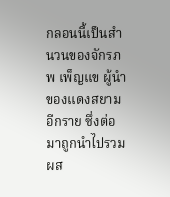กลอนนี้เป็นสำนวนของจักรภพ เพ็ญแข ผู้นำของแดงสยามอีกราย ซึ่งต่อมาถูกนำไปรวมผส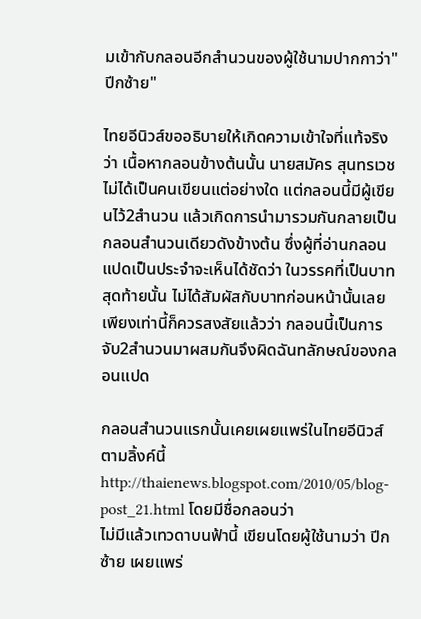มเข้ากับกลอนอีกสำนวนของผู้ใช้นามปากกาว่า"ปีกซ้าย"

ไทยอีนิวส์ขออธิบายให้เกิดความเข้าใจที่แท้จริงว่า เนื้อหากลอนข้างต้นนั้น นายสมัคร สุนทรเวช ไม่ได้เป็นคนเขียนแต่อย่างใด แต่กลอนนี้มีผู้เขียนไว้2สำนวน แล้วเกิดการนำมารวมกันกลายเป็นกลอนสำนวนเดียวดังข้างต้น ซึ่งผู้ที่อ่านกลอนแปดเป็นประจำจะเห็นได้ชัดว่า ในวรรคที่เป็นบาทสุดท้ายนั้น ไม่ได้สัมผัสกับบาทก่อนหน้านั้นเลย เพียงเท่านี้ก็ควรสงสัยแล้วว่า กลอนนี้เป็นการจับ2สำนวนมาผสมกันจึงผิดฉันทลักษณ์ของกลอนแปด

กลอนสำนวนแรกนั้นเคยเผยแพร่ในไทยอีนิวส์ตามลิ้งค์นี้
http://thaienews.blogspot.com/2010/05/blog-post_21.html โดยมีชื่อกลอนว่า
ไม่มีแล้วเทวดาบนฟ้านี้ เขียนโดยผู้ใช้นามว่า ปีกซ้าย เผยแพร่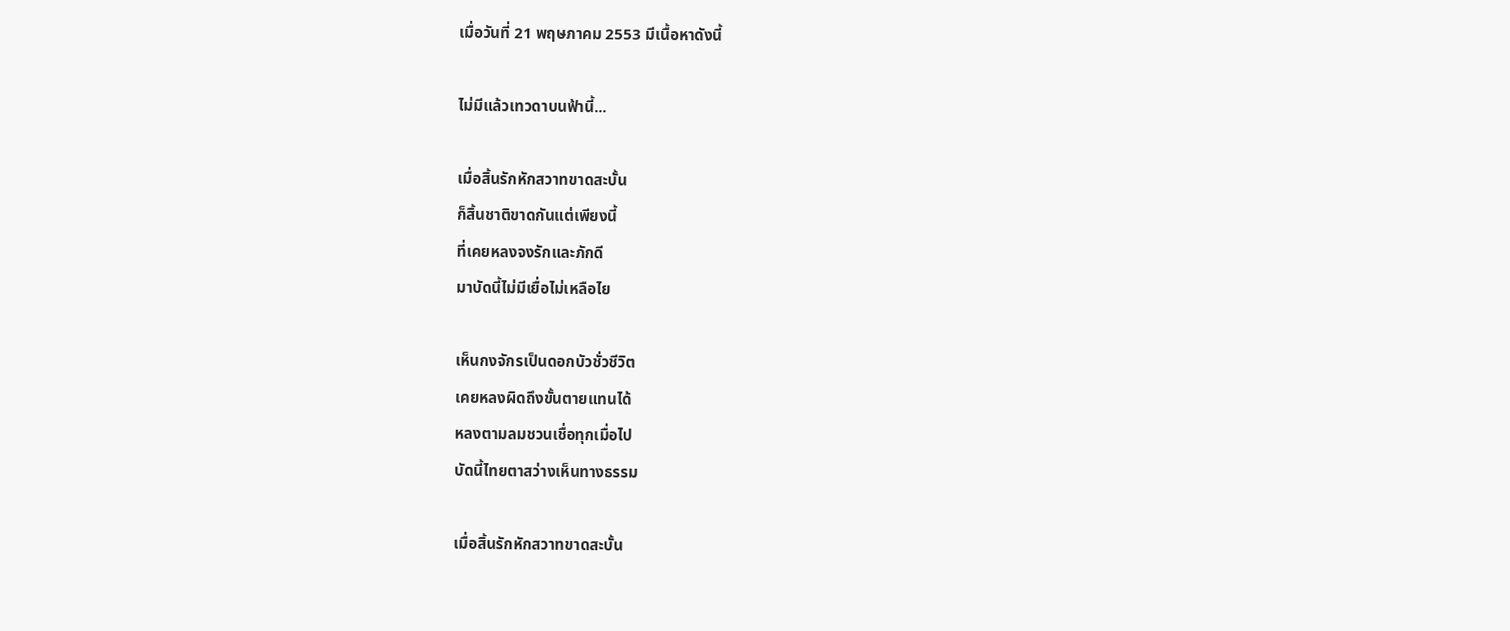เมื่อวันที่ 21 พฤษภาคม 2553 มีเนื้อหาดังนี้

ไม่มีแล้วเทวดาบนฟ้านี้...

เมื่อสิ้นรักหักสวาทขาดสะบั้น
ก็สิ้นชาติขาดกันแต่เพียงนี้
ที่เคยหลงจงรักและภักดี
มาบัดนี้ไม่มีเยื่อไม่เหลือไย

เห็นกงจักรเป็นดอกบัวชั่วชีวิต
เคยหลงผิดถึงขั้นตายแทนได้
หลงตามลมชวนเชื่อทุกเมื่อไป
บัดนี้ไทยตาสว่างเห็นทางธรรม

เมื่อสิ้นรักหักสวาทขาดสะบั้น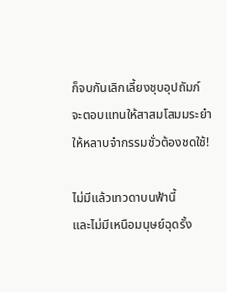ก็จบกันเลิกเลี้ยงชุบอุปถัมภ์
จะตอบแทนให้สาสมโสมมระยำ
ให้หลาบจำกรรมชั่วต้องชดใช้!

ไม่มีแล้วเทวดาบนฟ้านี้
และไม่มีเหนือมนุษย์ฉุดรั้ง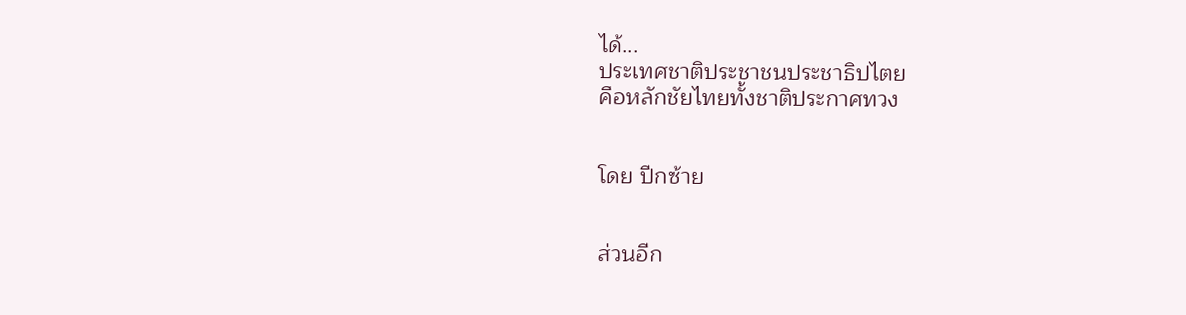ได้...
ประเทศชาติประชาชนประชาธิปไตย
คือหลักชัยไทยทั้งชาติประกาศทวง


โดย ปีกซ้าย


ส่วนอีก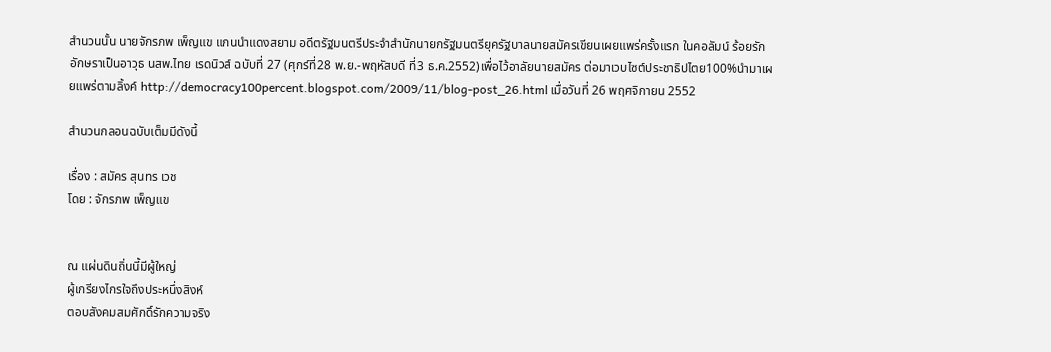สำนวนนั้น นายจักรภพ เพ็ญแข แกนนำแดงสยาม อดีตรัฐมนตรีประจำสำนักนายกรัฐมนตรียุครัฐบาลนายสมัครเขียนเผยแพร่ครั้งแรก ในคอลัมน์ ร้อยรักอักษราเป็นอาวุธ นสพ.ไทย เรดนิวส์ ฉบับที่ 27 (ศุกร์ที่28 พ.ย.-พฤหัสบดี ที่3 ธ.ค.2552)เพื่อไว้อาลัยนายสมัคร ต่อมาเวบไซต์ประชาธิปไตย100%นำมาเผยแพร่ตามลิ้งค์ http://democracy100percent.blogspot.com/2009/11/blog-post_26.html เมื่อวันที่ 26 พฤศจิกายน 2552

สำนวนกลอนฉบับเต็มมีดังนี้

เรื่อง : สมัคร สุนทร เวช
โดย : จักรภพ เพ็ญแข


ณ แผ่นดินถิ่นนี้มีผู้ใหญ่
ผู้เกรียงไกรใจถึงประหนึ่งสิงห์
ตอบสังคมสมศักดิ์รักความจริง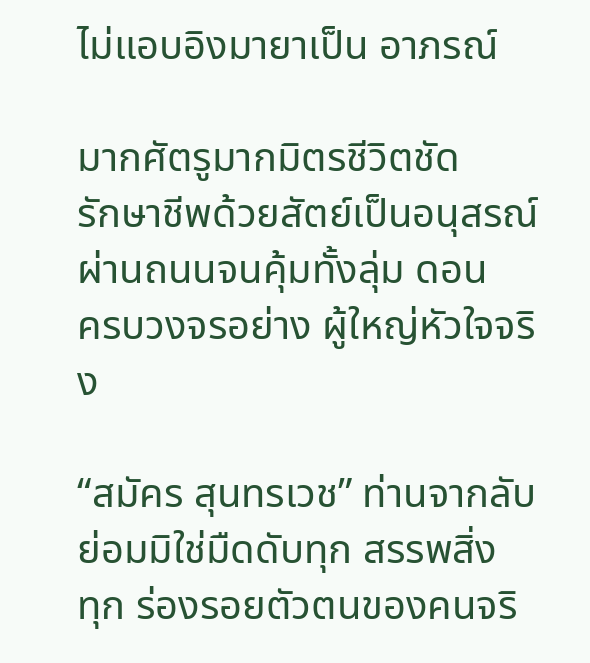ไม่แอบอิงมายาเป็น อาภรณ์

มากศัตรูมากมิตรชีวิตชัด
รักษาชีพด้วยสัตย์เป็นอนุสรณ์
ผ่านถนนจนคุ้มทั้งลุ่ม ดอน
ครบวงจรอย่าง ผู้ใหญ่หัวใจจริง

“สมัคร สุนทรเวช” ท่านจากลับ
ย่อมมิใช่มืดดับทุก สรรพสิ่ง
ทุก ร่องรอยตัวตนของคนจริ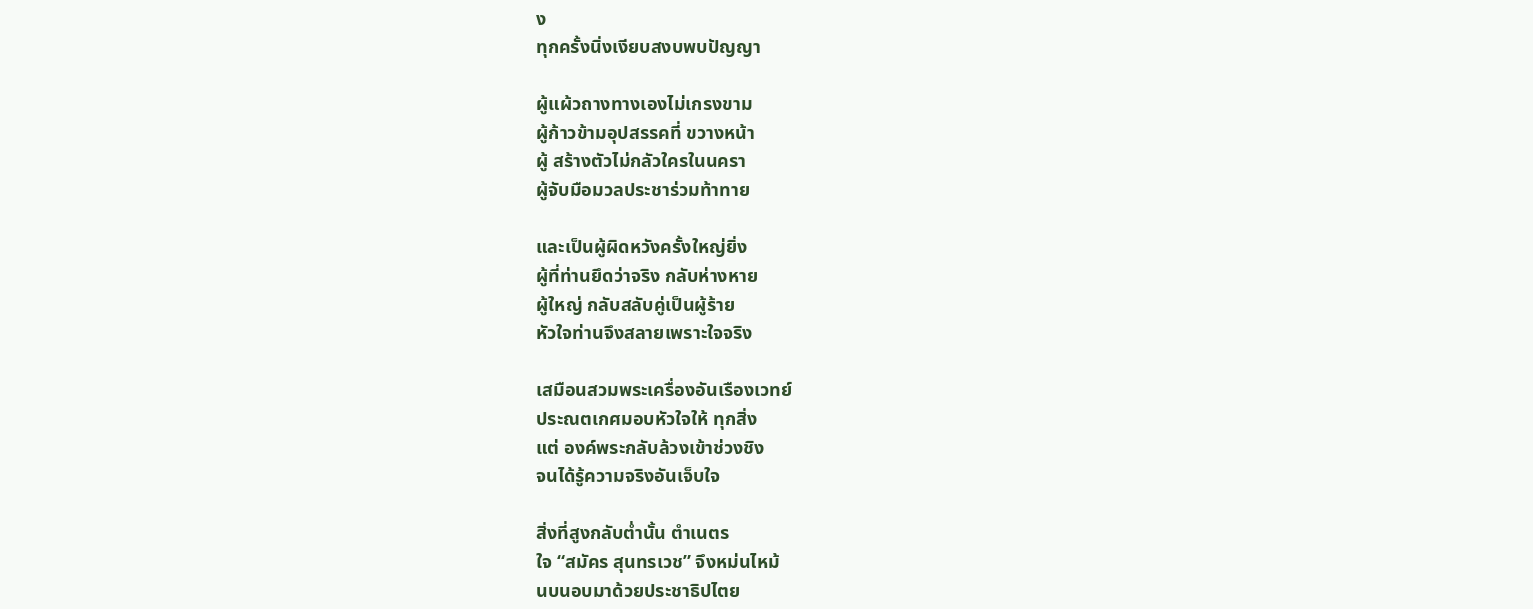ง
ทุกครั้งนิ่งเงียบสงบพบปัญญา

ผู้แผ้วถางทางเองไม่เกรงขาม
ผู้ก้าวข้ามอุปสรรคที่ ขวางหน้า
ผู้ สร้างตัวไม่กลัวใครในนครา
ผู้จับมือมวลประชาร่วมท้าทาย

และเป็นผู้ผิดหวังครั้งใหญ่ยิ่ง
ผู้ที่ท่านยึดว่าจริง กลับห่างหาย
ผู้ใหญ่ กลับสลับคู่เป็นผู้ร้าย
หัวใจท่านจึงสลายเพราะใจจริง

เสมือนสวมพระเครื่องอันเรืองเวทย์
ประณตเกศมอบหัวใจให้ ทุกสิ่ง
แต่ องค์พระกลับล้วงเข้าช่วงชิง
จนได้รู้ความจริงอันเจ็บใจ

สิ่งที่สูงกลับต่ำนั้น ตำเนตร
ใจ “สมัคร สุนทรเวช” จึงหม่นไหม้
นบนอบมาด้วยประชาธิปไตย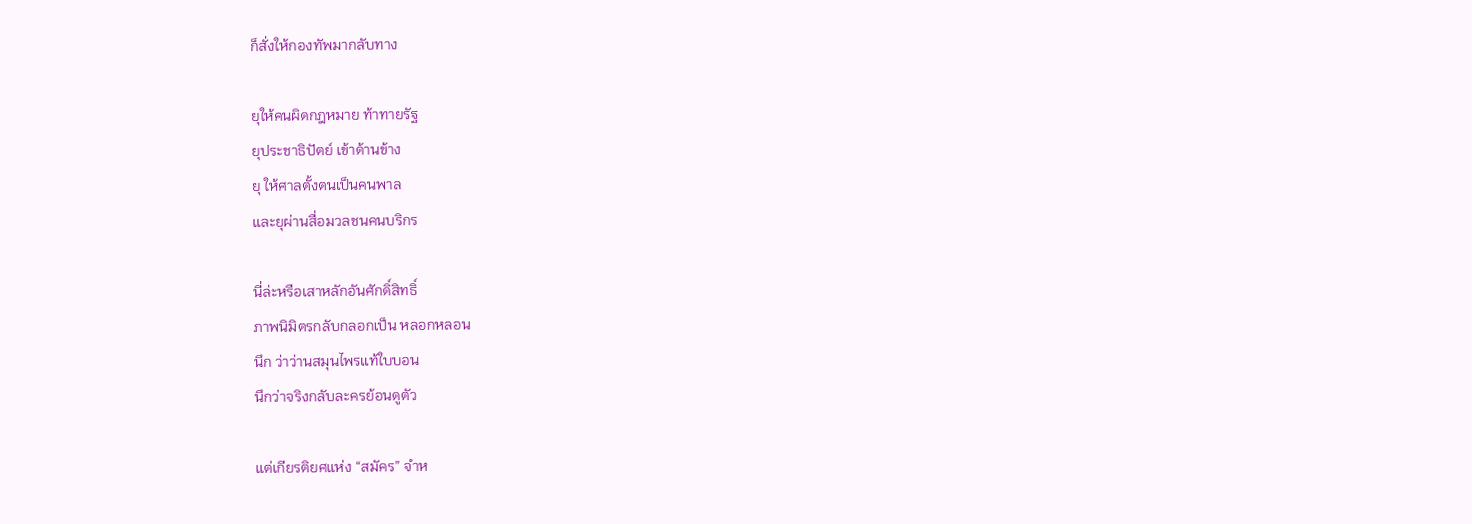ก็สั่งให้กองทัพมากลับทาง

ยุให้คนผิดกฎหมาย ท้าทายรัฐ
ยุประชาธิปัตย์ เข้าด้านข้าง
ยุ ให้ศาลตั้งตนเป็นคนพาล
และยุผ่านสื่อมวลชนคนบริกร

นี่ล่ะหรือเสาหลักอันศักดิ์สิทธิ์
ภาพนิมิตรกลับกลอกเป็น หลอกหลอน
นึก ว่าว่านสมุนไพรแท้ใบบอน
นึกว่าจริงกลับละครย้อนดูตัว

แต่เกียรติยศแห่ง “สมัคร” จำห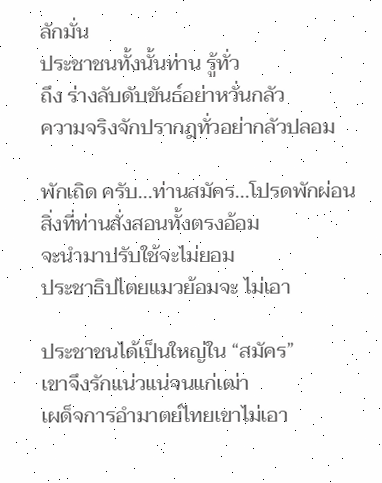ลักมั่น
ประชาชนทั้งนั้นท่าน รู้ทั่ว
ถึง ร่างลับดับขันธ์อย่าหวั่นกลัว
ความจริงจักปรากฎทั่วอย่ากลัวปลอม

พักเถิด ครับ...ท่านสมัคร...โปรดพักผ่อน
สิ่งที่ท่านสั่งสอนทั้งตรงอ้อม
จะนำมาปรับใช้จะไม่ยอม
ประชาธิปไตยแมวย้อมจะ ไม่เอา

ประชาชนได้เป็นใหญ่ใน “สมัคร”
เขาจึงรักแน่วแน่จนแก่เฒ่า
เผด็จการอำมาตย์ไทยเขาไม่เอา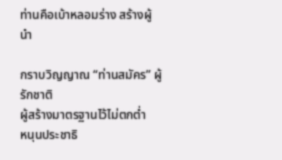ท่านคือเบ้าหลอมร่าง สร้างผู้นำ

กราบวิญญาณ “ท่านสมัคร” ผู้รักชาติ
ผู้สร้างมาตรฐานไว้ไม่ตกต่ำ
หนุนประชาธิ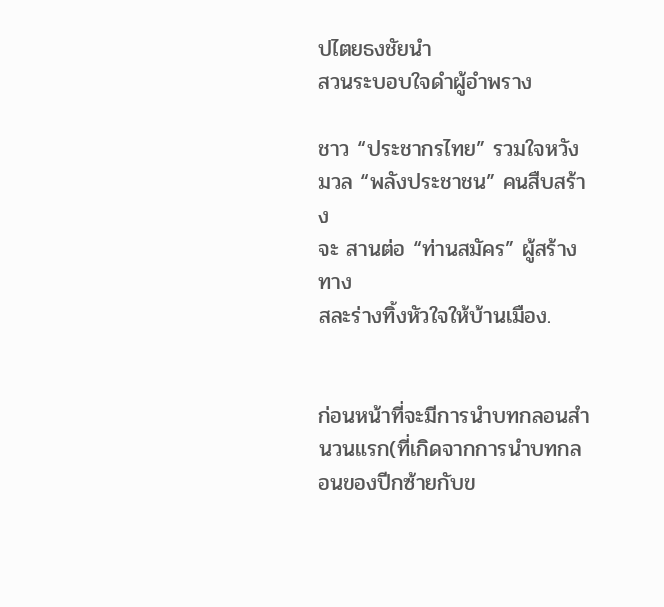ปไตยธงชัยนำ
สวนระบอบใจดำผู้อำพราง

ชาว “ประชากรไทย” รวมใจหวัง
มวล “พลังประชาชน” คนสืบสร้าง
จะ สานต่อ “ท่านสมัคร” ผู้สร้างทาง
สละร่างทิ้งหัวใจให้บ้านเมือง.


ก่อนหน้าที่จะมีการนำบทกลอนสำนวนแรก(ที่เกิดจากการนำบทกลอนของปีกซ้ายกับข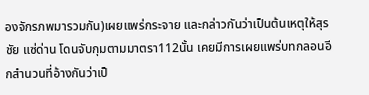องจักรภพมารวมกัน)เผยแพร่กระจาย และกล่าวกันว่าเป็นต้นเหตุให้สุรชัย แซ่ด่าน โดนจับกุมตามมาตรา112นั้น เคยมีการเผยแพร่บทกลอนอีกสำนวนที่อ้างกันว่าเป็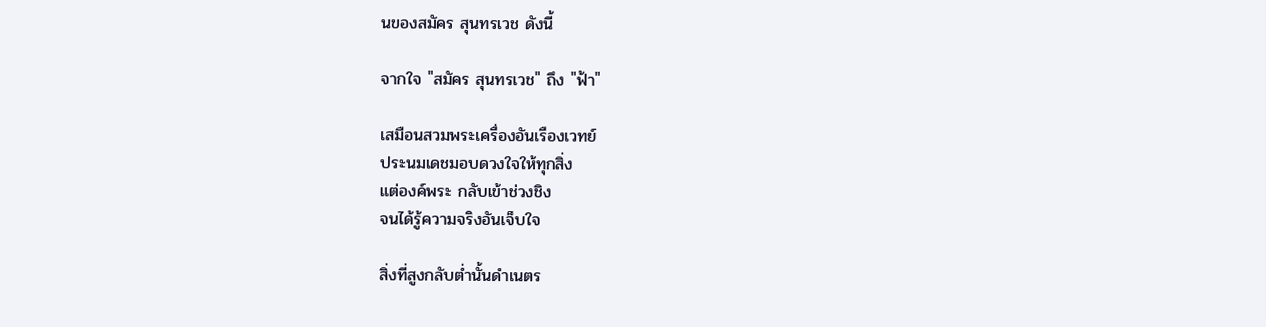นของสมัคร สุนทรเวช ดังนี้

จากใจ "สมัคร สุนทรเวช" ถึง "ฟ้า"

เสมือนสวมพระเครื่องอันเรืองเวทย์
ประนมเดชมอบดวงใจให้ทุกสิ่ง
แต่องค์พระ กลับเข้าช่วงชิง
จนได้รู้ความจริงอันเจ็บใจ

สิ่งที่สูงกลับต่ำนั้นดำเนตร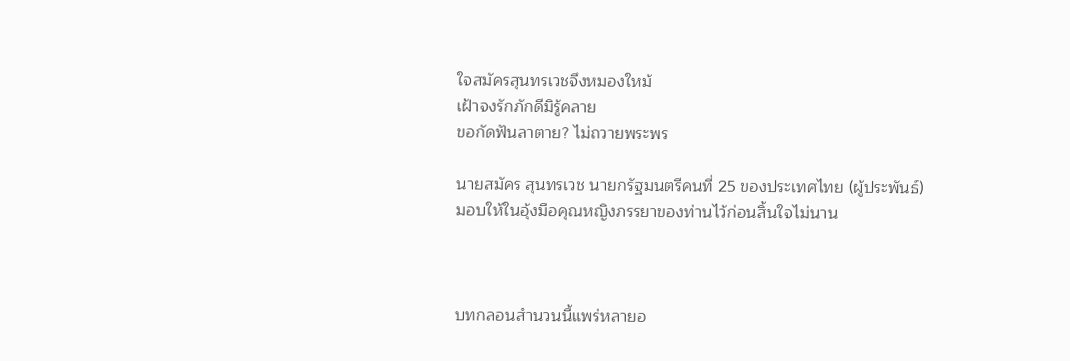ใจสมัครสุนทรเวชจึงหมองใหม้
เฝ้าจงรักภักดีมิรู้คลาย
ขอกัดฟันลาตาย? ไม่ถวายพระพร

นายสมัคร สุนทรเวช นายกรัฐมนตรีคนที่ 25 ของประเทศไทย (ผู้ประพันธ์)
มอบให้ในอุ้งมือคุณหญิงภรรยาของท่านไว้ก่อนสิ้นใจไม่นาน



บทกลอนสำนวนนี้แพร่หลายอ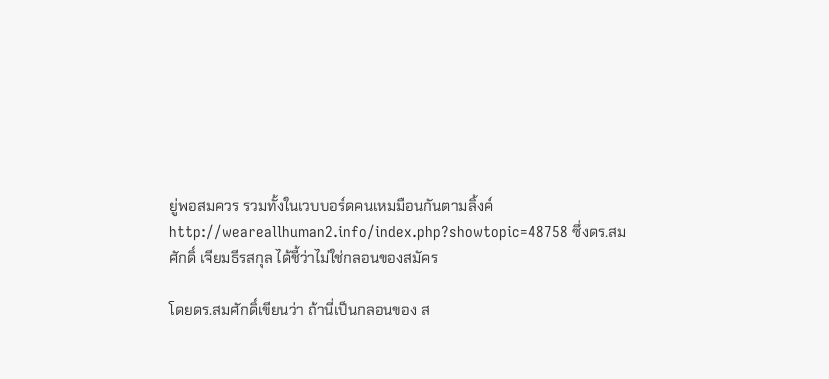ยู่พอสมควร รวมทั้งในเวบบอร์ดคนเหมมือนกันตามลิ้งค์ http://weareallhuman2.info/index.php?showtopic=48758 ซึ่งดร.สมศักดิ์ เจียมธีรสกุล ได้ชี้ว่าไม่ใช่กลอนของสมัคร

โดยดร.สมศักดิ์เขียนว่า ถ้านี่เป็นกลอนของ ส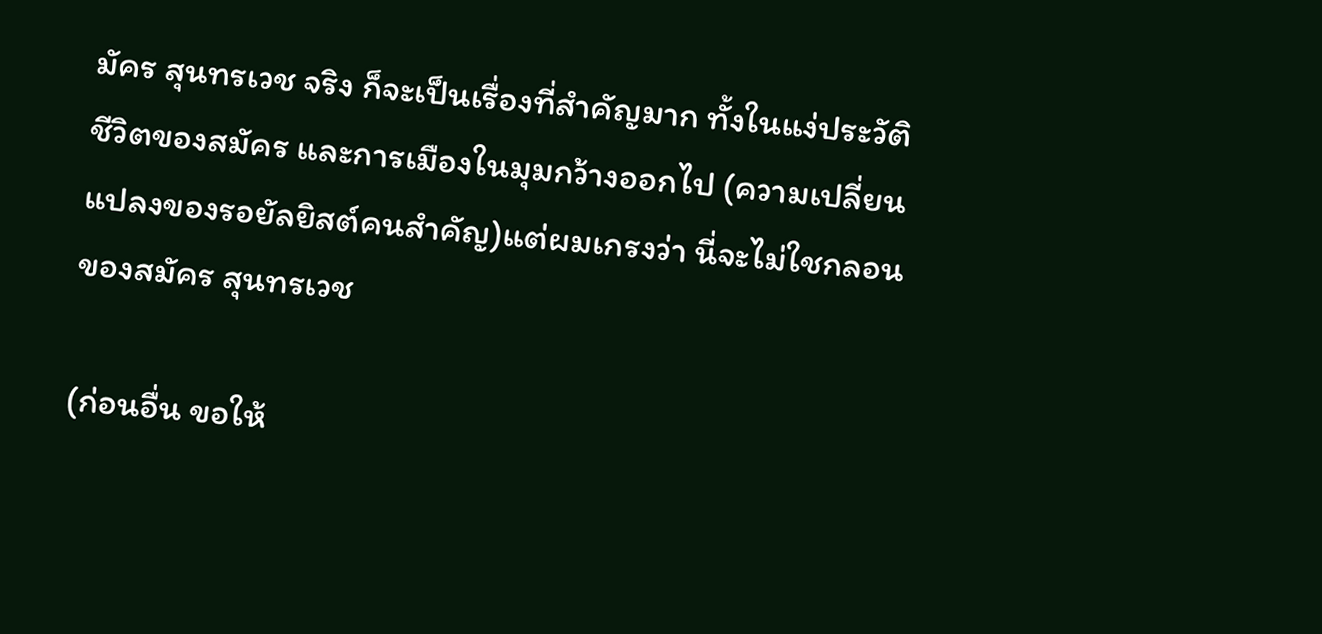มัคร สุนทรเวช จริง ก็จะเป็นเรื่องที่สำคัญมาก ทั้งในแง่ประวัติชีวิตของสมัคร และการเมืองในมุมกว้างออกไป (ความเปลี่ยนแปลงของรอยัลยิสต์คนสำคัญ)แต่ผมเกรงว่า นี่จะไม่ใชกลอนของสมัคร สุนทรเวช

(ก่อนอื่น ขอให้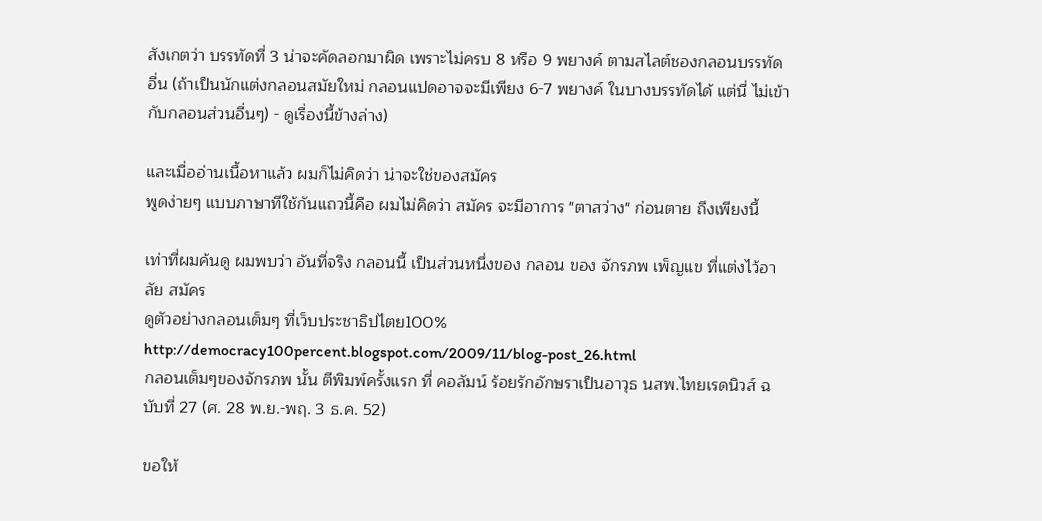สังเกตว่า บรรทัดที่ 3 น่าจะคัดลอกมาผิด เพราะไม่ครบ 8 หรือ 9 พยางค์ ตามสไลต์ชองกลอนบรรทัดอื่น (ถ้าเป็นนักแต่งกลอนสมัยใหม่ กลอนแปดอาจจะมีเพียง 6-7 พยางค์ ในบางบรรทัดได้ แต่นี่ ไม่เข้ากับกลอนส่วนอื่นๆ) - ดูเรื่องนี้ข้างล่าง)

และเมื่ออ่านเนื้อหาแล้ว ผมก็ไม่คิดว่า น่าจะใช่ของสมัคร
พูดง่ายๆ แบบภาษาทีใช้กันแถวนี้คือ ผมไม่คิดว่า สมัคร จะมีอาการ "ตาสว่าง" ก่อนตาย ถึงเพียงนี้

เท่าที่ผมค้นดู ผมพบว่า อันที่จริง กลอนนี้ เป็นส่วนหนึ่งของ กลอน ของ จักรภพ เพ็ญแข ที่แต่งไว้อาลัย สมัคร
ดูตัวอย่างกลอนเต็มๆ ที่เว็บประชาธิปไตย100%
http://democracy100percent.blogspot.com/2009/11/blog-post_26.html
กลอนเต็มๆของจักรภพ นั้น ตีพิมพ์ครั้งแรก ที่ คอลัมน์ ร้อยรักอักษราเป็นอาวุธ นสพ.ไทยเรดนิวส์ ฉบับที่ 27 (ศ. 28 พ.ย.-พฤ. 3 ธ.ค. 52)

ขอให้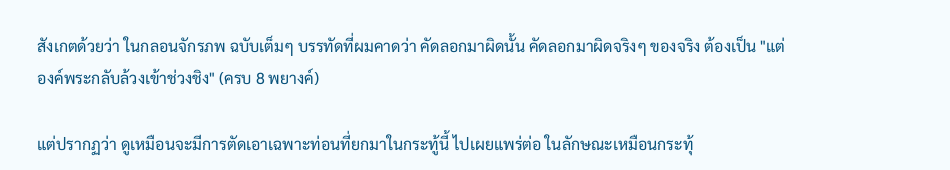สังเกตด้วยว่า ในกลอนจักรภพ ฉบับเต็มๆ บรรทัดที่ผมคาดว่า คัดลอกมาผิดนั้น คัดลอกมาผิดจริงๆ ของจริง ต้องเป็น "แต่องค์พระกลับล้วงเข้าช่วงชิง" (ครบ 8 พยางค์)

แต่ปรากฏว่า ดูเหมือนจะมีการตัดเอาเฉพาะท่อนที่ยกมาในกระทู้นี้ ไปเผยแพร่ต่อ ในลักษณะเหมือนกระทุ้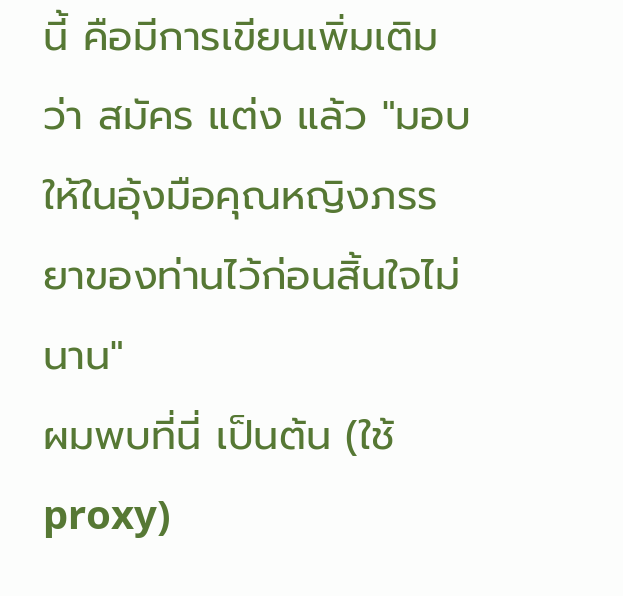นี้ คือมีการเขียนเพิ่มเติมว่า สมัคร แต่ง แล้ว "มอบให้ในอุ้งมือคุณหญิงภรรยาของท่านไว้ก่อนสิ้นใจไม่นาน"
ผมพบที่นี่ เป็นต้น (ใช้ proxy)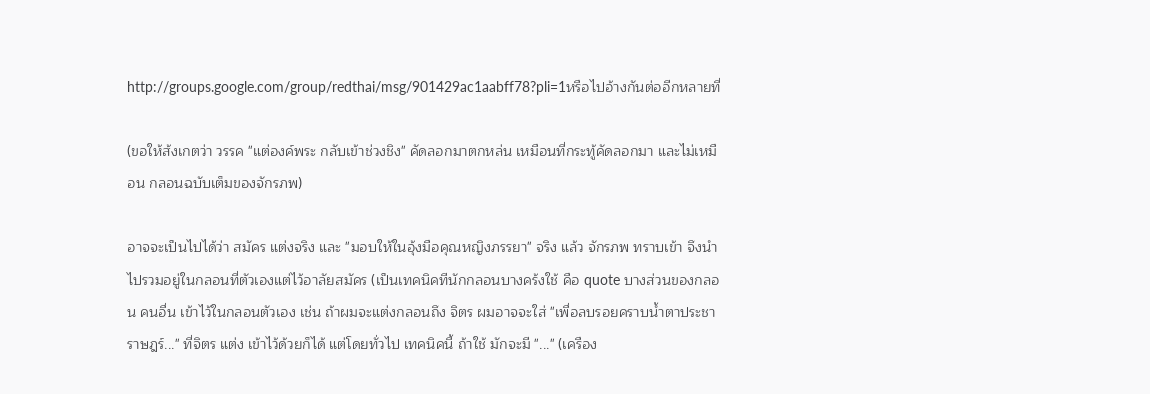http://groups.google.com/group/redthai/msg/901429ac1aabff78?pli=1หรือไปอ้างกันต่ออีกหลายที่

(ขอให้ส้งเกตว่า วรรค "แต่องค์พระ กลับเข้าช่วงชิง" คัดลอกมาตกหล่น เหมือนที่กระทู้คัดลอกมา และไม่เหมือน กลอนฉบับเต็มของจักรภพ)

อาจจะเป็นไปได้ว่า สมัคร แต่งจริง และ "มอบให้ในอุ้งมือคุณหญิงภรรยา" จริง แล้ว จักรภพ ทราบเข้า จึงนำไปรวมอยู่ในกลอนที่ตัวเองแต่ไว้อาลัยสมัคร (เป็นเทคนิคทีนักกลอนบางคร้งใช้ คือ quote บางส่วนของกลอน คนอื่น เข้าไว้ในกลอนตัวเอง เช่น ถ้าผมจะแต่งกลอนถึง จิตร ผมอาจจะใส่ "เพื่อลบรอยคราบน้ำตาประชาราษฎร์..." ที่จิตร แต่ง เข้าไว้ด้วยก็ได้ แต่โดยทั่วไป เทคนิคนี้ ถ้าใช้ มักจะมี "..." (เครือง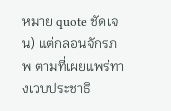หมาย quote ชัดเจน) แต่กลอนจักรภพ ตามที่เผยแพร่ทางเวบประชาธิ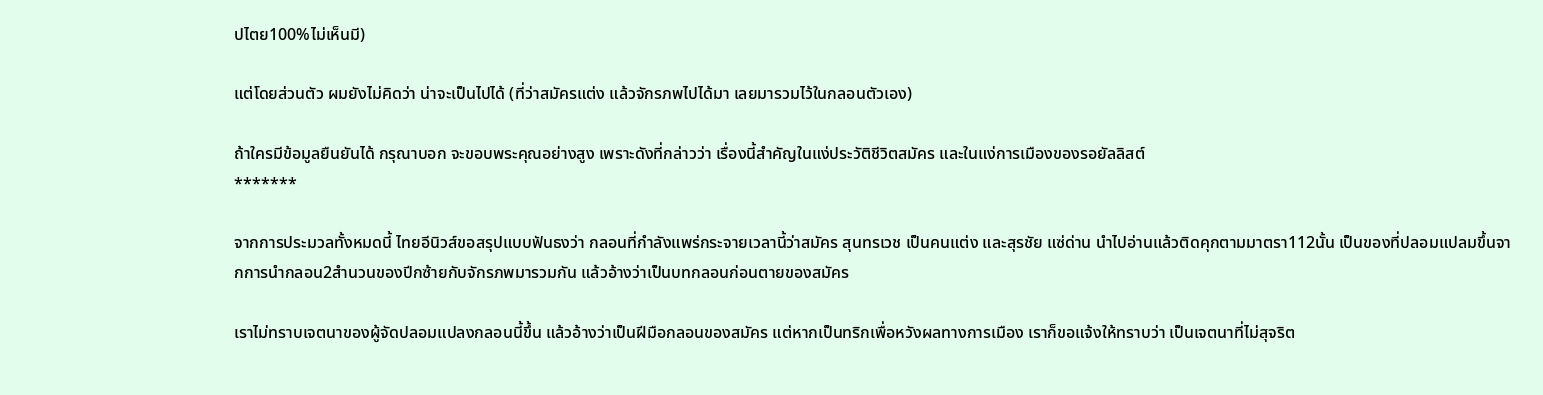ปไตย100%ไม่เห็นมี)

แต่โดยส่วนตัว ผมยังไม่คิดว่า น่าจะเป็นไปได้ (ที่ว่าสมัครแต่ง แล้วจักรภพไปได้มา เลยมารวมไว้ในกลอนตัวเอง)

ถ้าใครมีข้อมูลยืนยันได้ กรุณาบอก จะขอบพระคุณอย่างสูง เพราะดังที่กล่าวว่า เรื่องนี้สำคัญในแง่ประวัติชีวิตสมัคร และในแง่การเมืองของรอยัลลิสต์
*******

จากการประมวลทั้งหมดนี้ ไทยอีนิวส์ขอสรุปแบบฟันธงว่า กลอนที่กำลังแพร่กระจายเวลานี้ว่าสมัคร สุนทรเวช เป็นคนแต่ง และสุรชัย แซ่ด่าน นำไปอ่านแล้วติดคุกตามมาตรา112นั้น เป็นของที่ปลอมแปลมขึ้นจากการนำกลอน2สำนวนของปีกซ้ายกับจักรภพมารวมกัน แล้วอ้างว่าเป็นบทกลอนก่อนตายของสมัคร

เราไม่ทราบเจตนาของผู้จัดปลอมแปลงกลอนนี้ขึ้น แล้วอ้างว่าเป็นฝีมือกลอนของสมัคร แต่หากเป็นทริกเพื่อหวังผลทางการเมือง เราก็ขอแจ้งให้ทราบว่า เป็นเจตนาที่ไม่สุจริต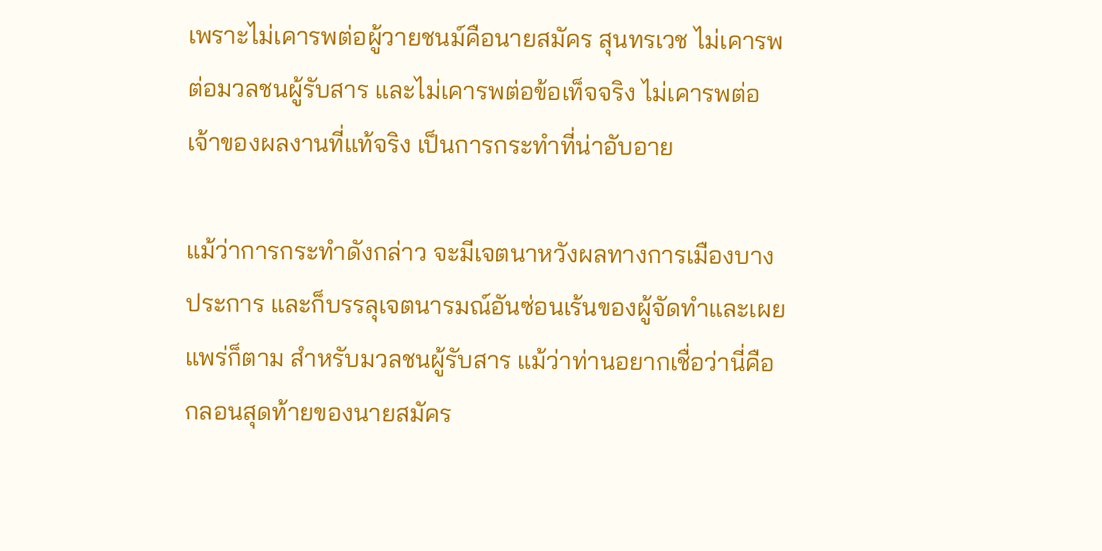เพราะไม่เคารพต่อผู้วายชนม์คือนายสมัคร สุนทรเวช ไม่เคารพต่อมวลชนผู้รับสาร และไม่เคารพต่อข้อเท็จจริง ไม่เคารพต่อเจ้าของผลงานที่แท้จริง เป็นการกระทำที่น่าอับอาย

แม้ว่าการกระทำดังกล่าว จะมีเจตนาหวังผลทางการเมืองบางประการ และก็บรรลุเจตนารมณ์อันซ่อนเร้นของผู้จัดทำและเผยแพร่ก็ตาม สำหรับมวลชนผู้รับสาร แม้ว่าท่านอยากเชื่อว่านี่คือกลอนสุดท้ายของนายสมัคร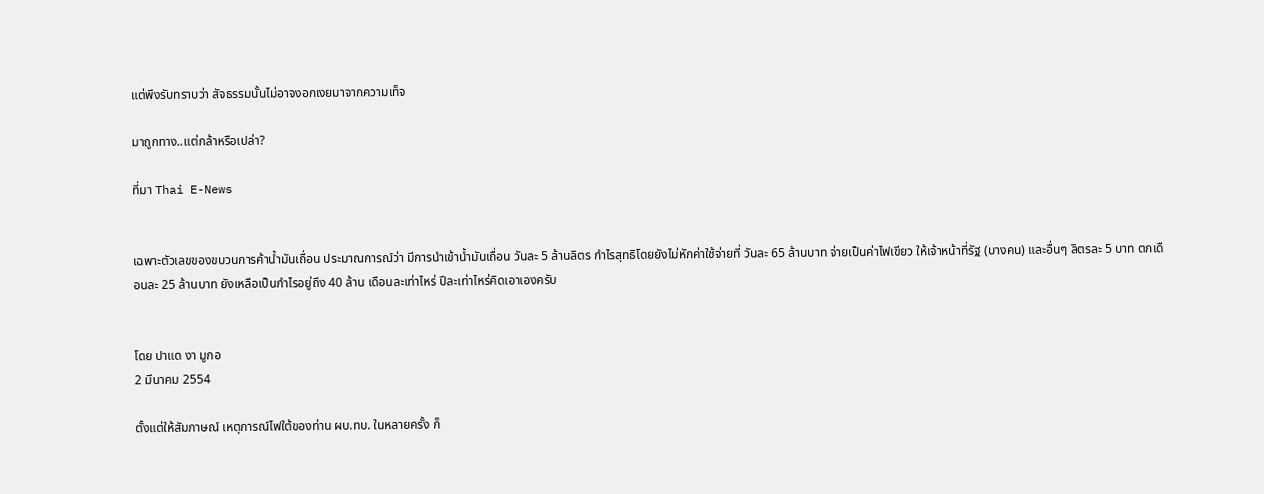แต่พึงรับทราบว่า สัจธรรมนั้นไม่อาจงอกเงยมาจากความเท็จ

มาถูกทาง..แต่กล้าหรือเปล่า?

ที่มา Thai E-News


เฉพาะตัวเลขของขบวนการค้าน้ำมันเถื่อน ประมาณการณ์ว่า มีการนำเข้าน้ำมันเถื่อน วันละ 5 ล้านลิตร กำไรสุทธิโดยยังไม่หักค่าใช้จ่ายที่ วันละ 65 ล้านบาท จ่ายเป็นค่าไฟเขียว ให้เจ้าหน้าที่รัฐ (บางคน) และอื่นๆ ลิตรละ 5 บาท ตกเดือนละ 25 ล้านบาท ยังเหลือเป็นกำไรอยู่ถึง 40 ล้าน เดือนละเท่าไหร่ ปีละเท่าไหร่คิดเอาเองครับ


โดย ปาแด งา มูกอ
2 มีนาคม 2554

ตั้งแต่ให้สัมภาษณ์ เหตุการณ์ไฟใต้ของท่าน ผบ.ทบ. ในหลายครั้ง ก็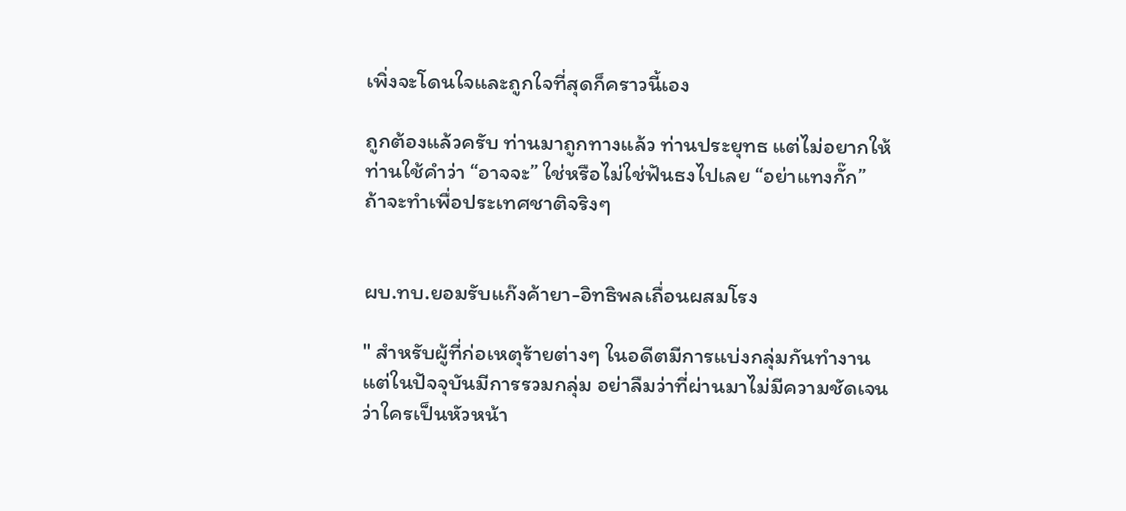เพิ่งจะโดนใจและถูกใจที่สุดก็คราวนี้เอง

ถูกต้องแล้วครับ ท่านมาถูกทางแล้ว ท่านประยุทธ แต่ไม่อยากให้ท่านใช้คำว่า “อาจจะ” ใช่หรือไม่ใช่ฟันธงไปเลย “อย่าแทงกั๊ก” ถ้าจะทำเพื่อประเทศชาติจริงๆ


ผบ.ทบ.ยอมรับแก๊งค้ายา-อิทธิพลเถื่อนผสมโรง

" สำหรับผู้ที่ก่อเหตุร้ายต่างๆ ในอดีตมีการแบ่งกลุ่มกันทำงาน แต่ในปัจจุบันมีการรวมกลุ่ม อย่าลืมว่าที่ผ่านมาไม่มีความชัดเจนว่าใครเป็นหัวหน้า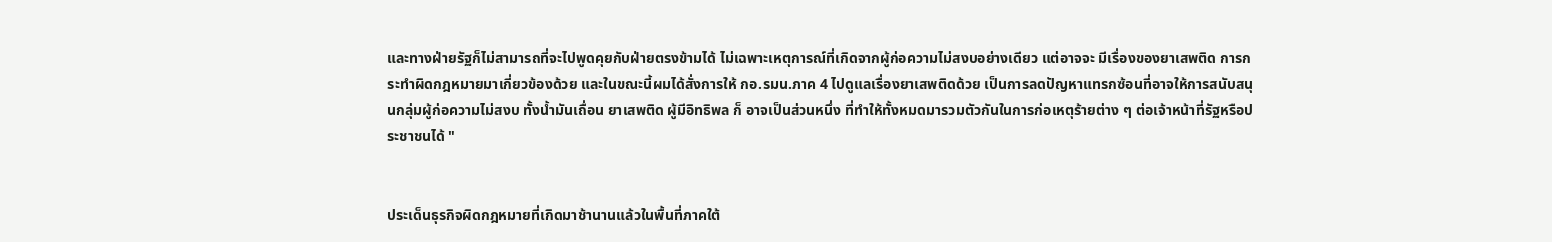และทางฝ่ายรัฐก็ไม่สามารถที่จะไปพูดคุยกับฝ่ายตรงข้ามได้ ไม่เฉพาะเหตุการณ์ที่เกิดจากผู้ก่อความไม่สงบอย่างเดียว แต่อาจจะ มีเรื่องของยาเสพติด การกระทำผิดกฎหมายมาเกี่ยวข้องด้วย และในขณะนี้ผมได้สั่งการให้ กอ.รมน.ภาค 4 ไปดูแลเรื่องยาเสพติดด้วย เป็นการลดปัญหาแทรกซ้อนที่อาจให้การสนับสนุนกลุ่มผู้ก่อความไม่สงบ ทั้งน้ำมันเถื่อน ยาเสพติด ผู้มีอิทธิพล ก็ อาจเป็นส่วนหนึ่ง ที่ทำให้ทั้งหมดมารวมตัวกันในการก่อเหตุร้ายต่าง ๆ ต่อเจ้าหน้าที่รัฐหรือประชาชนได้ "


ประเด็นธุรกิจผิดกฎหมายที่เกิดมาช้านานแล้วในพื้นที่ภาคใต้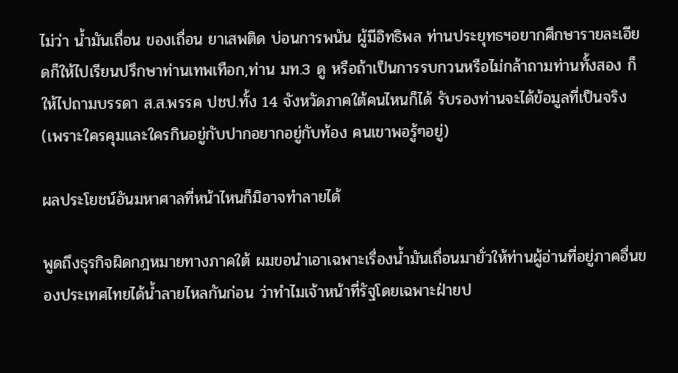ไม่ว่า น้ำมันเถื่อน ของเถื่อน ยาเสพติด บ่อนการพนัน ผู้มีอิทธิพล ท่านประยุทธฯอยากศึกษารายละเอียดก็ให้ไปเรียนปรึกษาท่านเทพเทือก,ท่าน มท.3 ดู หรือถ้าเป็นการรบกวนหรือไม่กล้าถามท่านทั้งสอง ก็ให้ไปถามบรรดา ส.ส.พรรค ปชป.ทั้ง 14 จังหวัดภาคใต้คนไหนก็ได้ รับรองท่านจะได้ข้อมูลที่เป็นจริง (เพราะใครคุมและใครกินอยู่กับปากอยากอยู่กับท้อง คนเขาพอรู้ๆอยู่)

ผลประโยชน์อันมหาศาลที่หน้าไหนก็มิอาจทำลายได้

พูดถึงธุรกิจผิดกฎหมายทางภาคใต้ ผมขอนำเอาเฉพาะเรื่องน้ำมันเถื่อนมายั่วให้ท่านผู้อ่านที่อยู่ภาคอื่นของประเทศไทยได้น้ำลายไหลกันก่อน ว่าทำไมเจ้าหน้าที่รัฐโดยเฉพาะฝ่ายป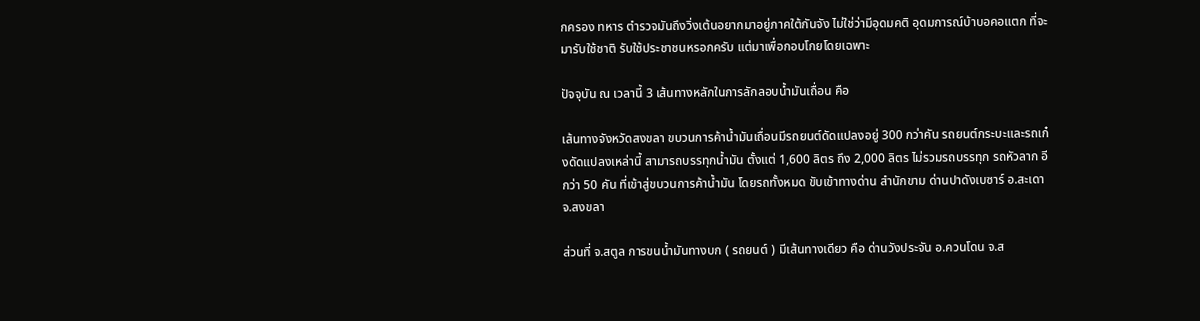กครอง ทหาร ตำรวจมันถึงวิ่งเต้นอยากมาอยู่ภาคใต้กันจัง ไม่ใช่ว่ามีอุดมคติ อุดมการณ์บ้าบอคอแตก ที่จะมารับใช้ชาติ รับใช้ประชาชนหรอกครับ แต่มาเพื่อกอบโกยโดยเฉพาะ

ปัจจุบัน ณ เวลานี้ 3 เส้นทางหลักในการลักลอบน้ำมันเถื่อน คือ

เส้นทางจังหวัดสงขลา ขบวนการค้าน้ำมันเถื่อนมีรถยนต์ดัดแปลงอยู่ 300 กว่าคัน รถยนต์กระบะและรถเก๋งดัดแปลงเหล่านี้ สามารถบรรทุกน้ำมัน ตั้งแต่ 1,600 ลิตร ถึง 2,000 ลิตร ไม่รวมรถบรรทุก รถหัวลาก อีกว่า 50 คัน ที่เข้าสู่ขบวนการค้าน้ำมัน โดยรถทั้งหมด ขับเข้าทางด่าน สำนักขาม ด่านปาดังเบซาร์ อ.สะเดา จ.สงขลา

ส่วนที่ จ.สตูล การขนน้ำมันทางบก ( รถยนต์ ) มีเส้นทางเดียว คือ ด่านวังประจัน อ.ควนโดน จ.ส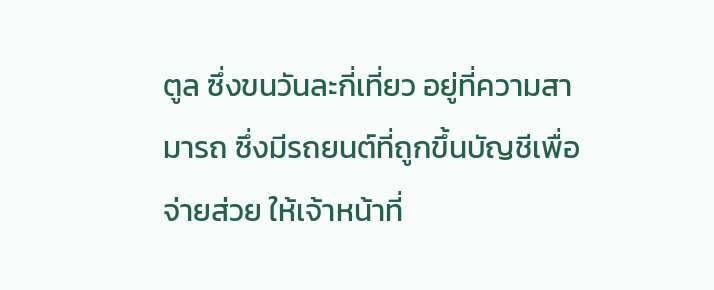ตูล ซึ่งขนวันละกี่เที่ยว อยู่ที่ความสามารถ ซึ่งมีรถยนต์ที่ถูกขึ้นบัญชีเพื่อจ่ายส่วย ให้เจ้าหน้าที่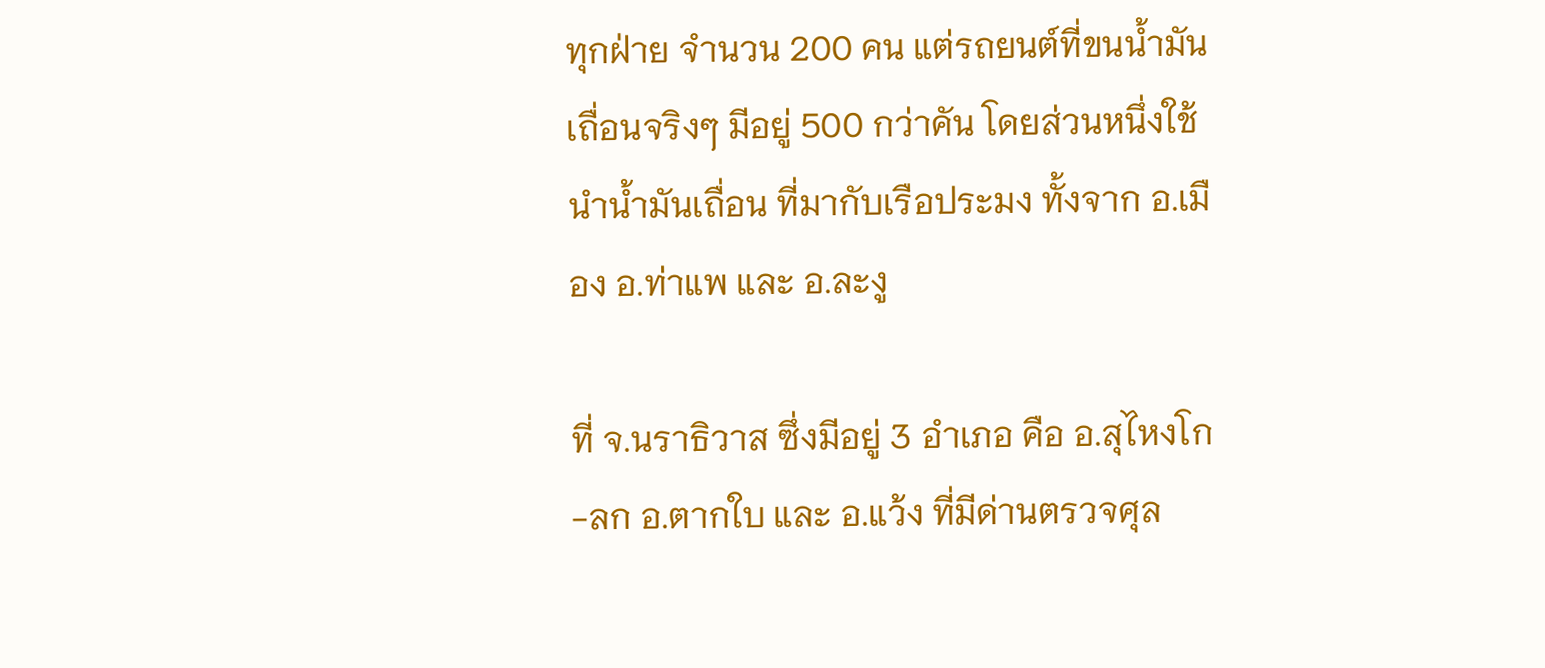ทุกฝ่าย จำนวน 200 คน แต่รถยนต์ที่ขนน้ำมันเถื่อนจริงๆ มีอยู่ 500 กว่าคัน โดยส่วนหนึ่งใช้นำน้ำมันเถื่อน ที่มากับเรือประมง ทั้งจาก อ.เมือง อ.ท่าแพ และ อ.ละงู

ที่ จ.นราธิวาส ซึ่งมีอยู่ 3 อำเภอ คือ อ.สุไหงโก-ลก อ.ตากใบ และ อ.แว้ง ที่มีด่านตรวจศุล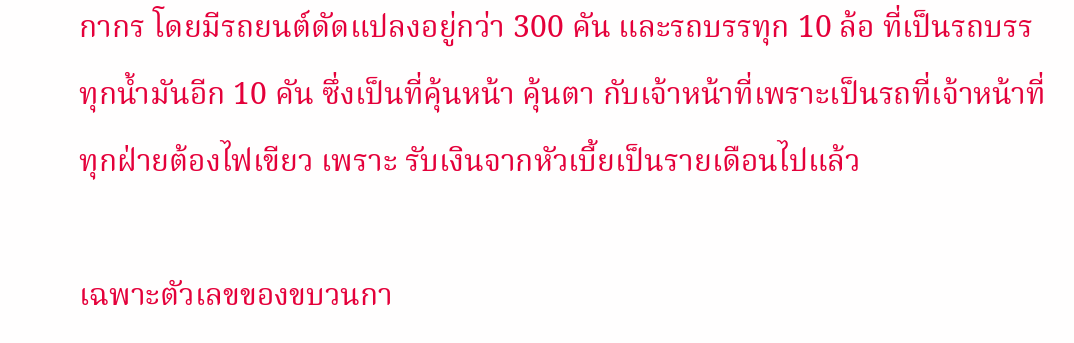กากร โดยมีรถยนต์ดัดแปลงอยู่กว่า 300 คัน และรถบรรทุก 10 ล้อ ที่เป็นรถบรรทุกน้ำมันอีก 10 คัน ซึ่งเป็นที่คุ้นหน้า คุ้นตา กับเจ้าหน้าที่เพราะเป็นรถที่เจ้าหน้าที่ทุกฝ่ายต้องไฟเขียว เพราะ รับเงินจากหัวเบี้ยเป็นรายเดือนไปแล้ว

เฉพาะตัวเลขของขบวนกา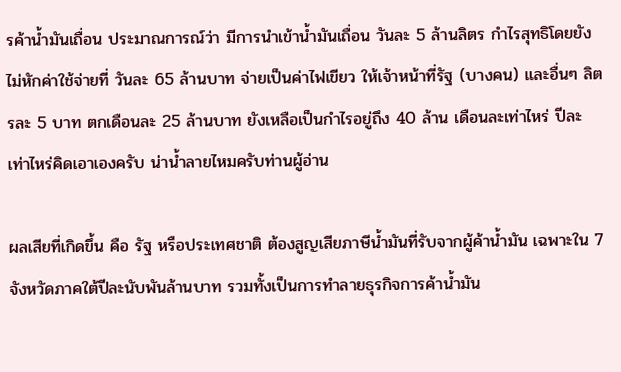รค้าน้ำมันเถื่อน ประมาณการณ์ว่า มีการนำเข้าน้ำมันเถื่อน วันละ 5 ล้านลิตร กำไรสุทธิโดยยังไม่หักค่าใช้จ่ายที่ วันละ 65 ล้านบาท จ่ายเป็นค่าไฟเขียว ให้เจ้าหน้าที่รัฐ (บางคน) และอื่นๆ ลิตรละ 5 บาท ตกเดือนละ 25 ล้านบาท ยังเหลือเป็นกำไรอยู่ถึง 40 ล้าน เดือนละเท่าไหร่ ปีละเท่าไหร่คิดเอาเองครับ น่าน้ำลายไหมครับท่านผู้อ่าน

ผลเสียที่เกิดขึ้น คือ รัฐ หรือประเทศชาติ ต้องสูญเสียภาษีน้ำมันที่รับจากผู้ค้าน้ำมัน เฉพาะใน 7 จังหวัดภาคใต้ปีละนับพันล้านบาท รวมทั้งเป็นการทำลายธุรกิจการค้าน้ำมัน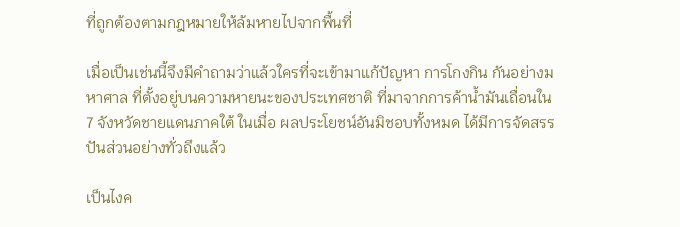ที่ถูกต้องตามกฎหมายให้ล้มหายไปจากพื้นที่

เมื่อเป็นเช่นนี้จึงมีคำถามว่าแล้วใครที่จะเข้ามาแก้ปัญหา การโกงกิน กันอย่างมหาศาล ที่ตั้งอยู่บนความหายนะของประเทศชาติ ที่มาจากการค้าน้ำมันเถื่อนใน 7 จังหวัดชายแดนภาคใต้ ในเมื่อ ผลประโยชน์อันมิชอบทั้งหมด ได้มีการจัดสรร ปันส่วนอย่างทั่วถึงแล้ว

เป็นไงค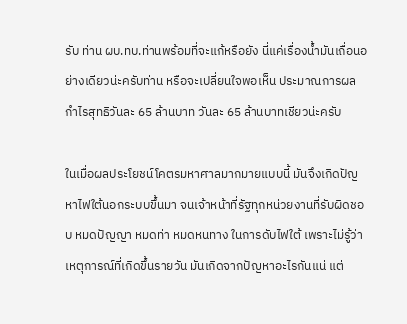รับ ท่าน ผบ.ทบ.ท่านพร้อมที่จะแก้หรือยัง นี่แค่เรื่องน้ำมันเถื่อนอย่างเดียวน่ะครับท่าน หรือจะเปลี่ยนใจพอเห็น ประมาณการผลกำไรสุทธิวันละ 65 ล้านบาท วันละ 65 ล้านบาทเชียวน่ะครับ

ในเมื่อผลประโยชน์โคตรมหาศาลมากมายแบบนี้ มันจึงเกิดปัญหาไฟใต้นอกระบบขึ้นมา จนเจ้าหน้าที่รัฐทุกหน่วยงานที่รับผิดชอบ หมดปัญญา หมดท่า หมดหนทาง ในการดับไฟใต้ เพราะไม่รู้ว่าเหตุการณ์ที่เกิดขึ้นรายวัน มันเกิดจากปัญหาอะไรกันแน่ แต่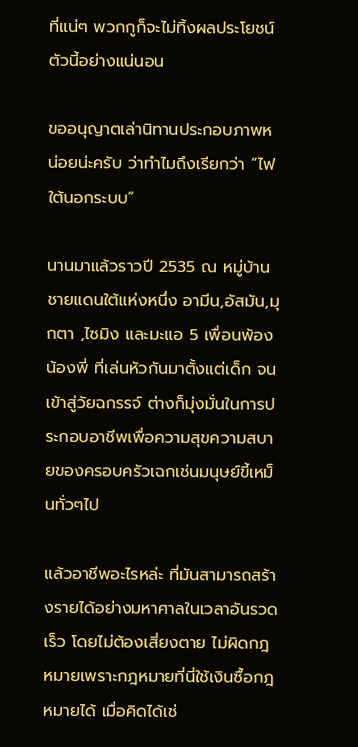ที่แน่ๆ พวกกูก็จะไม่ทิ้งผลประโยชน์ตัวนี้อย่างแน่นอน

ขออนุญาตเล่านิทานประกอบภาพหน่อยน่ะครับ ว่าทำไมถึงเรียกว่า “ไฟใต้นอกระบบ”

นานมาแล้วราวปี 2535 ณ หมู่บ้านชายแดนใต้แห่งหนึ่ง อามีน,อัสมัน,มุกตา ,ไซมิง และมะแอ 5 เพื่อนพ้องน้องพี่ ที่เล่นหัวกันมาตั้งแต่เด็ก จนเข้าสู่วัยฉกรรจ์ ต่างก็มุ่งมั่นในการประกอบอาชีพเพื่อความสุขความสบายของครอบครัวเฉกเช่นมนุษย์ขี้เหม็นทั่วๆไป

แล้วอาชีพอะไรหล่ะ ที่มันสามารถสร้างรายได้อย่างมหาศาลในเวลาอันรวดเร็ว โดยไม่ต้องเสี่ยงตาย ไม่ผิดกฎหมายเพราะกฎหมายที่นี่ใช้เงินซื้อกฎหมายได้ เมื่อคิดได้เช่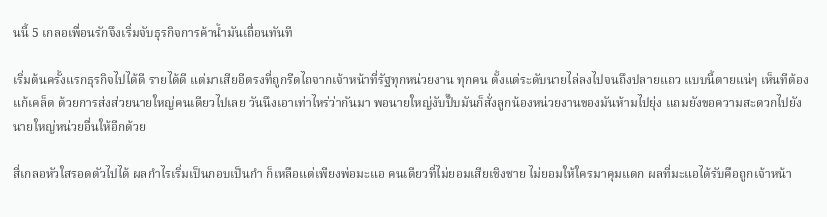นนี้ 5 เกลอเพื่อนรักจึงเริ่มจับธุรกิจการค้าน้ำมันเถื่อนทันที

เริ่มต้นครั้งแรกธุรกิจไปได้ดี รายได้ดี แต่มาเสียอีตรงที่ถูกรีดไถจากเจ้าหน้าที่รัฐทุกหน่วยงาน ทุกคน ตั้งแต่ระดับนายไล่ลงไปจนถึงปลายแถว แบบนี้ตายแน่ๆ เห็นทีต้องแก้เคล็ด ด้วยการส่งส่วยนายใหญ่คนเดียวไปเลย วันนึงเอาเท่าไหร่ว่ากันมา พอนายใหญ่งับปั๊บมันก็สั่งลูกน้องหน่วยงานของมันห้ามไปยุ่ง แถมยังขอความสะดวกไปยังนายใหญ่หน่วยอื่นให้อีกด้วย

สี่เกลอหัวใสรอดตัวไปได้ ผลกำไรเริ่มเป็นกอบเป็นกำ ก็เหลือแต่เพียงพ่อมะแอ คนเดียวที่ไม่ยอมเสียเชิงชาย ไม่ยอมให้ใครมาคุมแดก ผลที่มะแอได้รับคือถูกเจ้าหน้า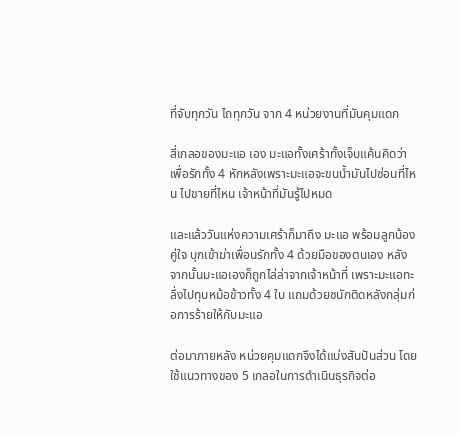ที่จับทุกวัน ไถทุกวัน จาก 4 หน่วยงานที่มันคุมแดก

สี่เกลอของมะแอ เอง มะแอทั้งเศร้าทั้งเจ็บแค้นคิดว่าเพื่อรักทั้ง 4 หักหลังเพราะมะแอจะขนน้ำมันไปซ่อนที่ไหน ไปขายที่ไหน เจ้าหน้าที่มันรู้ไปหมด

และแล้ววันแห่งความเศร้าก็มาถึง มะแอ พร้อมลูกน้องคู่ใจ บุกเข้าฆ่าเพื่อนรักทั้ง 4 ด้วยมือของตนเอง หลังจากนั้นมะแอเองก็ถูกไล่ล่าจากเจ้าหน้าที่ เพราะมะแอทะลึ่งไปทุบหม้อข้าวทั้ง 4 ใบ แถมด้วยชนักติดหลังกลุ่มก่อการร้ายให้กับมะแอ

ต่อมาภายหลัง หน่วยคุมแดกจึงได้แบ่งสันปันส่วน โดยใช้แนวทางของ 5 เกลอในการดำเนินธุรกิจต่อ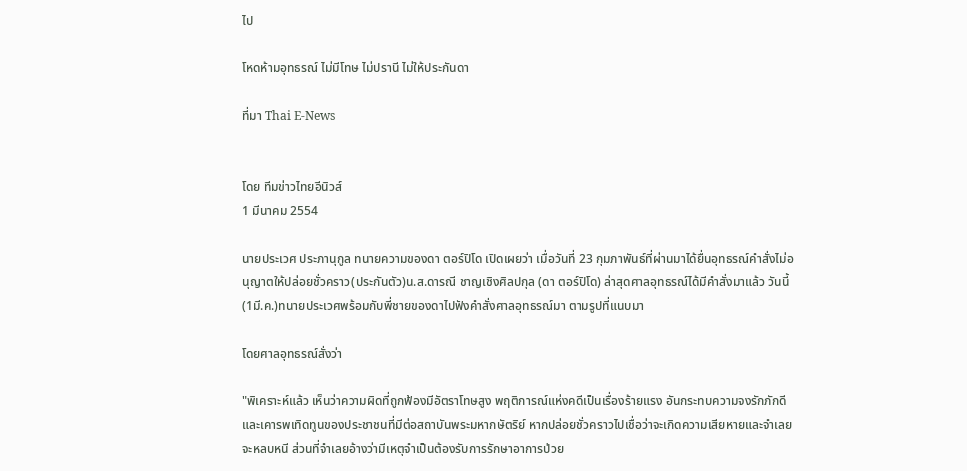ไป

โหดห้ามอุทธรณ์ ไม่มีโทษ ไม่ปรานี ไม่ให้ประกันดา

ที่มา Thai E-News


โดย ทีมข่าวไทยอีนิวส์
1 มีนาคม 2554

นายประเวศ ประภานุกูล ทนายความของดา ตอร์ปิโด เปิดเผยว่า เมื่อวันที่ 23 กุมภาพันธ์ที่ผ่านมาได้ยื่นอุทธรณ์คำสั่งไม่อนุญาตให้ปล่อยชั่วคราว(ประกันตัว)น.ส.ดารณี ชาญเชิงศิลปกุล (ดา ตอร์ปิโด) ล่าสุดศาลอุทธรณ์ได้มีคำสั่งมาแล้ว วันนี้(1มี.ค.)ทนายประเวศพร้อมกับพี่ชายของดาไปฟังคำสั่งศาลอุทธรณ์มา ตามรูปที่แนบมา

โดยศาลอุทธรณ์สั่งว่า

"พิเคราะห์แล้ว เห็นว่าความผิดที่ถูกฟ้องมีอัตราโทษสูง พฤติการณ์แห่งคดีเป็นเรื่องร้ายแรง อันกระทบความจงรักภักดี และเคารพเทิดทูนของประชาชนที่มีต่อสถาบันพระมหากษัตริย์ หากปล่อยชั่วคราวไปเชื่อว่าจะเกิดความเสียหายและจำเลยจะหลบหนี ส่วนที่จำเลยอ้างว่ามีเหตุจำเป็นต้องรับการรักษาอาการป่วย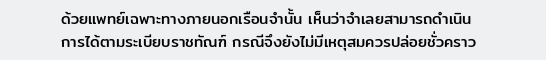ด้วยแพทย์เฉพาะทางภายนอกเรือนจำนั้น เห็นว่าจำเลยสามารถดำเนินการได้ตามระเบียบราชทัณฑ์ กรณีจึงยังไม่มีเหตุสมควรปล่อยชั่วคราว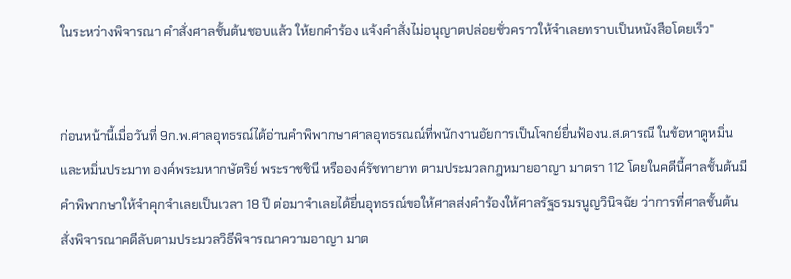ในระหว่างพิจารณา คำสั่งศาลชั้นต้นชอบแล้ว ให้ยกคำร้อง แจ้งคำสั่งไม่อนุญาตปล่อยชั่วคราวให้จำเลยทราบเป็นหนังสือโดยเร็ว"


ก่อนหน้านี้เมื่อวันที่ 9ก.พ.ศาลอุทธรณ์ได้อ่านคำพิพากษาศาลอุทธรณณ์ที่พนักงานอัยการเป็นโจกย์ยื่นฟ้องน.ส.ดารณี ในข้อหาดูหมิ่นและหมิ่นประมาท องค์พระมหากษัตริย์ พระราชชินี หรือองค์รัชทายาท ตามประมวลกฎหมายอาญา มาตรา 112 โดยในคดีนี้ศาลชั้นต้นมีคำพิพากษาให้จำคุกจำเลยเป็นเวลา 18 ปี ต่อมาจำเลยได้ยื่นอุทธรณ์ขอให้ศาลส่งคำร้องให้ศาลรัฐธรมรนูญวินิจฉัย ว่าการที่ศาลชั้นต้น สั่งพิจารณาคดีลับตามประมวลวิธีพิจารณาความอาญา มาต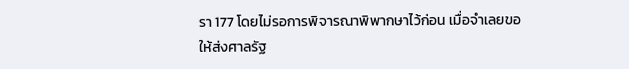รา 177 โดยไม่รอการพิจารณาพิพากษาไว้ก่อน เมื่อจำเลยขอให้ส่งศาลรัฐ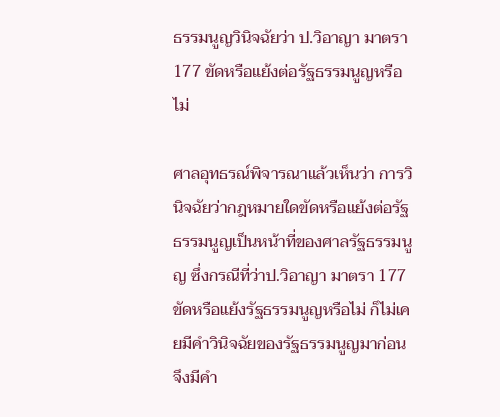ธรรมนูญวินิจฉัยว่า ป.วิอาญา มาตรา 177 ขัดหรือแย้งต่อรัฐธรรมนูญหรือไม่

ศาลอุทธรณ์พิจารณาแล้วเห็นว่า การวินิจฉัยว่ากฎหมายใดขัดหรือแย้งต่อรัฐธรรมนูญเป็นหน้าที่ของศาลรัฐธรรมนูญ ซึ่งกรณีที่ว่าป.วิอาญา มาตรา 177 ขัดหรือแย้งรัฐธรรมนูญหรือไม่ ก็ไม่เคยมีคำวินิจฉัยของรัฐธรรมนูญมาก่อน จึงมีคำ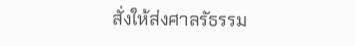สั่งให้ส่งศาลรัธรรม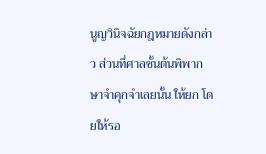นูญวินิจฉัยกฎหมายดังกล่าว ส่วนที่ศาลชั้นต้นพิพากษาจำคุกจำเลยนั้น ให้ยก โดยให้รอ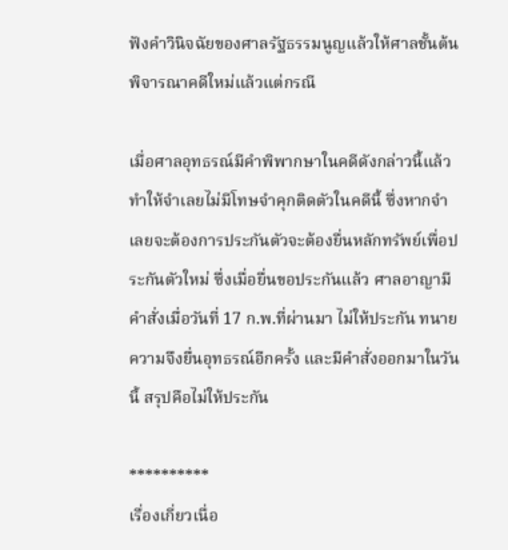ฟังคำวินิจฉัยของศาลรัฐธรรมนูญแล้วให้ศาลชั้นต้นพิจารณาคดีใหม่แล้วแต่กรณี

เมื่อศาลอุทธรณ์มีคำพิพากษาในคดีดังกล่าวนี้แล้ว ทำให้จำเลยไม่มีโทษจำคุกติดตัวในคดีนี้ ซึ่งหากจำเลยจะต้องการประกันตัวจะต้องยื่นหลักทรัพย์เพื่อประกันตัวใหม่ ซึ่งเมื่อยื่นขอประกันแล้ว ศาลอาญามีคำสั่งเมื่อวันที่ 17 ก.พ.ที่ผ่านมา ไม่ให้ประกัน ทนายความจึงยื่นอุทธรณ์อีกครั้ง และมีคำสั่งออกมาในวันนี้ สรุปคือไม่ให้ประกัน

**********
เรื่องเกี่ยวเนื่อ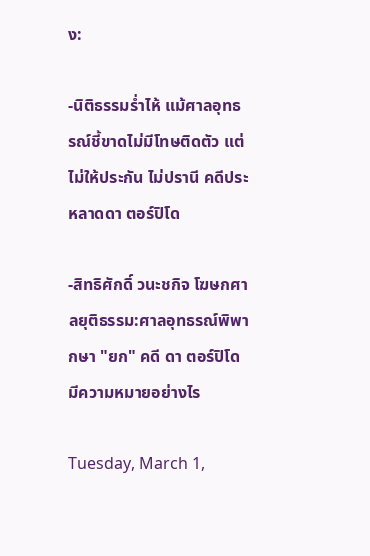ง:

-นิติธรรมร่ำไห้ แม้ศาลอุทธรณ์ชี้ขาดไม่มีโทษติดตัว แต่ไม่ให้ประกัน ไม่ปรานี คดีประหลาดดา ตอร์ปิโด

-สิทธิศักดิ์ วนะชกิจ โฆษกศาลยุติธรรม:ศาลอุทธรณ์พิพากษา "ยก" คดี ดา ตอร์ปิโด มีความหมายอย่างไร

Tuesday, March 1,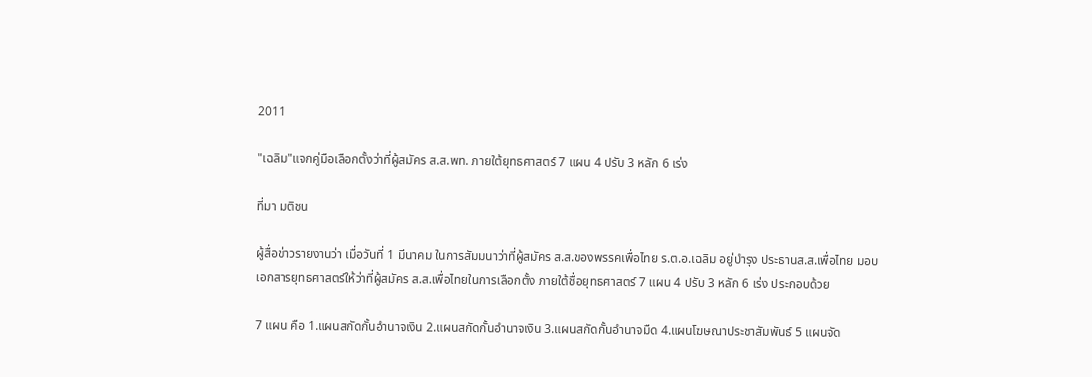2011

"เฉลิม"แจกคู่มือเลือกตั้งว่าที่ผู้สมัคร ส.ส.พท. ภายใต้ยุทธศาสตร์ 7 แผน 4 ปรับ 3 หลัก 6 เร่ง

ที่มา มติชน

ผู้สื่อข่าวรายงานว่า เมื่อวันที่ 1 มีนาคม ในการสัมมนาว่าที่ผู้สมัคร ส.ส.ของพรรคเพื่อไทย ร.ต.อ.เฉลิม อยู่บำรุง ประธานส.ส.เพื่อไทย มอบเอกสารยุทธศาสตร์ให้ว่าที่ผู้สมัคร ส.ส.เพื่อไทยในการเลือกตั้ง ภายใต้ชื่อยุทธศาสตร์ 7 แผน 4 ปรับ 3 หลัก 6 เร่ง ประกอบด้วย

7 แผน คือ 1.แผนสกัดกั้นอำนาจเงิน 2.แผนสกัดกั้นอำนาจเงิน 3.แผนสกัดกั้นอำนาจมืด 4.แผนโฆษณาประชาสัมพันธ์ 5 แผนจัด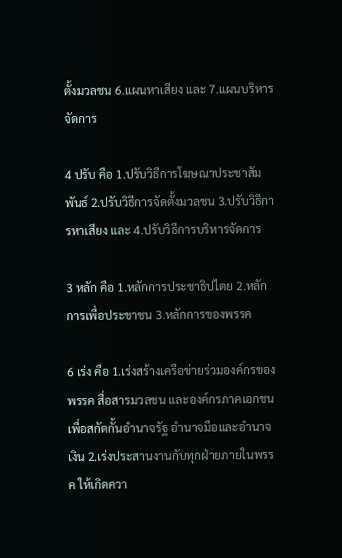ตั้งมวลชน 6.แผนหาเสียง และ 7.แผนบริหารจัดการ

4 ปรับ คือ 1.ปรับวิธีการโฆษณาประชาสัมพันธ์ 2.ปรับวิธีการจัดตั้งมวลชน 3.ปรับวิธีการหาเสียง และ 4.ปรับวิธีการบริหารจัดการ

3 หลัก คือ 1.หลักการประชาธิปไตย 2.หลักการเพื่อประชาชน 3.หลักการของพรรค

6 เร่ง คือ 1.เร่งสร้างเครือข่ายร่วมองค์กรของพรรค สื่อสารมวลชน และองค์กรภาคเอกชน เพื่อสกัดกั้นอำนาจรัฐ อำนาจมือและอำนาจเงิน 2.เร่งประสานงานกับทุกฝ่ายภายในพรรค ให้เกิดควา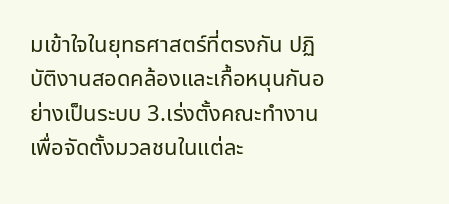มเข้าใจในยุทธศาสตร์ที่ตรงกัน ปฏิบัติงานสอดคล้องและเกื้อหนุนกันอย่างเป็นระบบ 3.เร่งตั้งคณะทำงานเพื่อจัดตั้งมวลชนในแต่ละ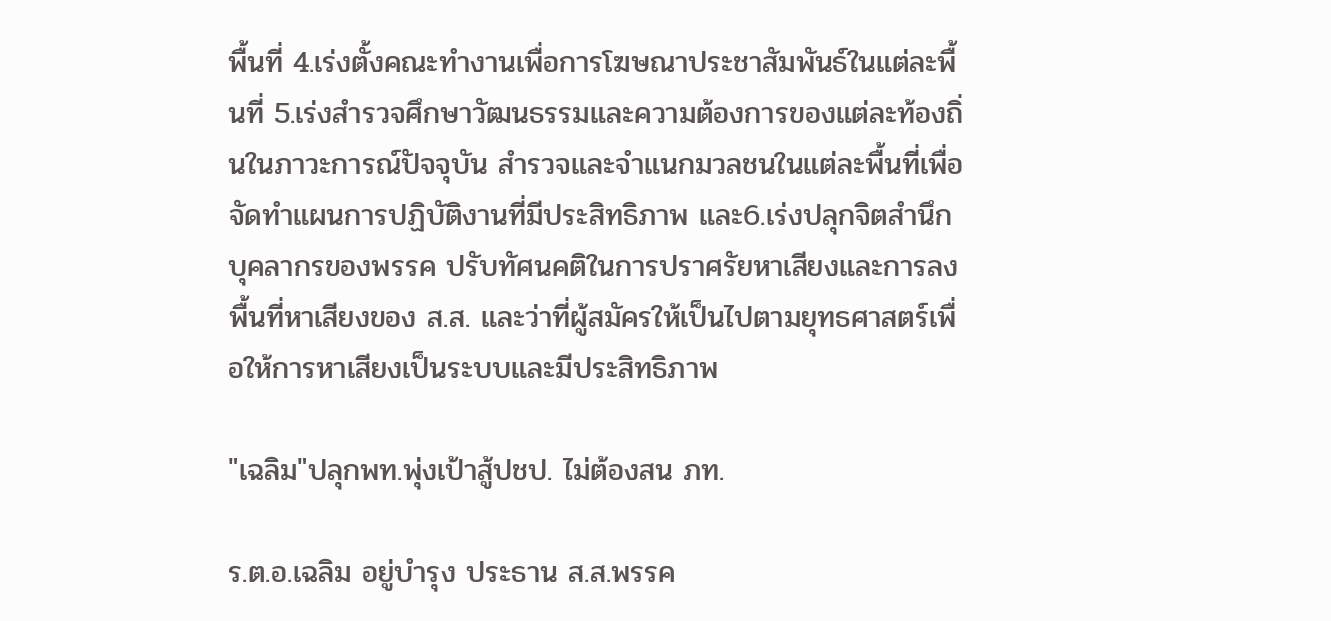พื้นที่ 4.เร่งตั้งคณะทำงานเพื่อการโฆษณาประชาสัมพันธ์ในแต่ละพื้นที่ 5.เร่งสำรวจศึกษาวัฒนธรรมและความต้องการของแต่ละท้องถิ่นในภาวะการณ์ปัจจุบัน สำรวจและจำแนกมวลชนในแต่ละพื้นที่เพื่อจัดทำแผนการปฏิบัติงานที่มีประสิทธิภาพ และ6.เร่งปลุกจิตสำนึกบุคลากรของพรรค ปรับทัศนคติในการปราศรัยหาเสียงและการลงพื้นที่หาเสียงของ ส.ส. และว่าที่ผู้สมัครให้เป็นไปตามยุทธศาสตร์เพื่อให้การหาเสียงเป็นระบบและมีประสิทธิภาพ

"เฉลิม"ปลุกพท.พุ่งเป้าสู้ปชป. ไม่ต้องสน ภท.

ร.ต.อ.เฉลิม อยู่บำรุง ประธาน ส.ส.พรรค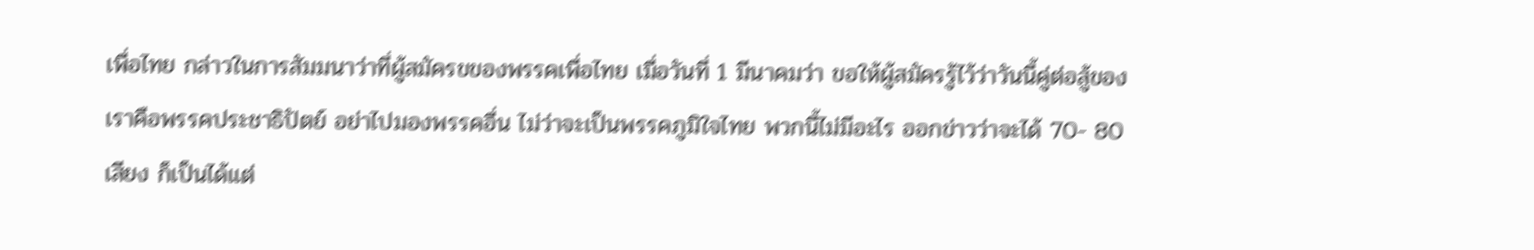เพื่อไทย กล่าวในการสัมมนาว่าที่ผู้สมัครขของพรรคเพื่อไทย เมื่อวันที่ 1 มีนาคมว่า ขอให้ผู้สมัครรู้ไว้ว่าวันนี้คู่ต่อสู้ของเราคือพรรคประชาธิปัตย์ อย่าไปมองพรรคอื่น ไม่ว่าจะเป็นพรรคภูมิใจไทย พวกนี้ไม่มีอะไร ออกข่าวว่าจะได้ 70- 80 เสียง ก็เป็นได้แต่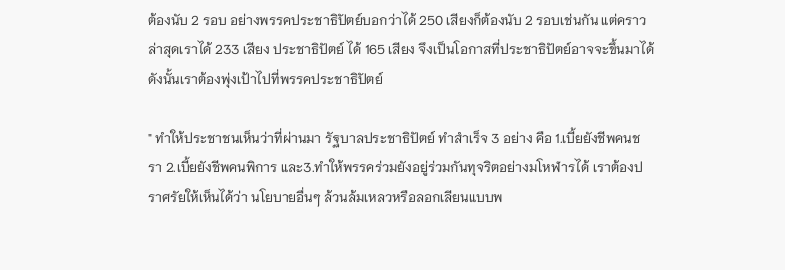ต้องนับ 2 รอบ อย่างพรรคประชาธิปัตย์บอกว่าได้ 250 เสียงก็ต้องนับ 2 รอบเช่นกัน แต่คราวล่าสุดเราได้ 233 เสียง ประชาธิปัตย์ ได้ 165 เสียง จึงเป็นโอกาสที่ประชาธิปัตย์อาจจะขึ้นมาได้ ดังนั้นเราต้องพุ่งเป้าไปที่พรรคประชาธิปัตย์

" ทำให้ประชาชนเห็นว่าที่ผ่านมา รัฐบาลประชาธิปัตย์ ทำสำเร็จ 3 อย่าง คือ 1.เบี้ยยังชีพคนชรา 2.เบี้ยยังชีพคนพิการ และ3.ทำให้พรรคร่วมยังอยู่ร่วมกันทุจริตอย่างมโหฬารได้ เราต้องปราศรัยให้เห็นได้ว่า นโยบายอื่นๆ ล้วนล้มเหลวหรือลอกเลียนแบบพ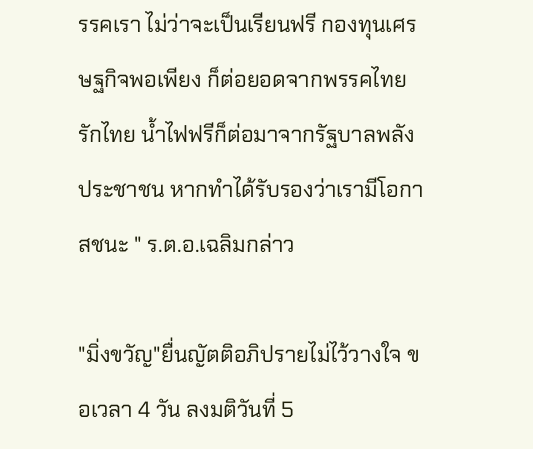รรคเรา ไม่ว่าจะเป็นเรียนฟรี กองทุนเศรษฐกิจพอเพียง ก็ต่อยอดจากพรรคไทยรักไทย น้ำไฟฟรีก็ต่อมาจากรัฐบาลพลังประชาชน หากทำได้รับรองว่าเรามีโอกาสชนะ " ร.ต.อ.เฉลิมกล่าว

"มิ่งขวัญ"ยื่นญัตติอภิปรายไม่ไว้วางใจ ขอเวลา 4 วัน ลงมติวันที่ 5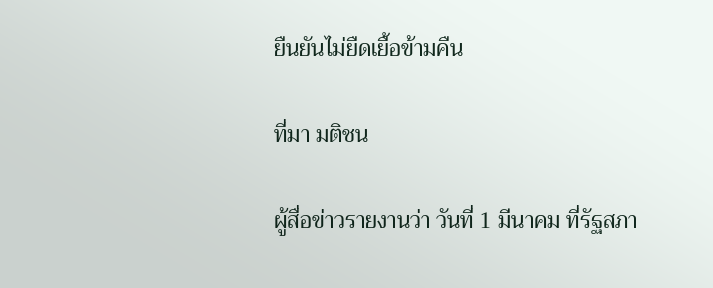ยืนยันไม่ยืดเยื้อข้ามคืน

ที่มา มติชน

ผู้สื่อข่าวรายงานว่า วันที่ 1 มีนาคม ที่รัฐสภา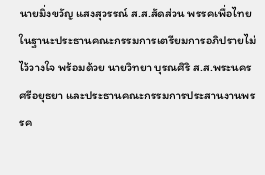นายมิ่งขวัญ แสงสุวรรณ์ ส.ส.สัดส่วน พรรคเพื่อไทย ในฐานะประธานคณะกรรมการเตรียมการอภิปรายไม่ไว้วางใจ พร้อมด้วย นายวิทยา บุรณศิริ ส.ส.พระนครศรีอยุธยา และประธานคณะกรรมการประสานงานพรรค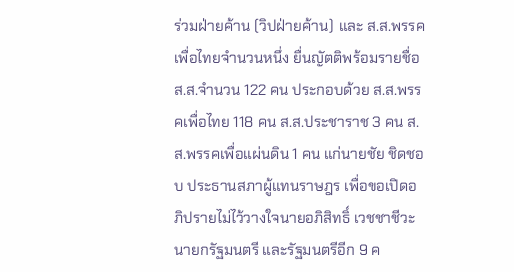ร่วมฝ่ายค้าน (วิปฝ่ายค้าน) และ ส.ส.พรรคเพื่อไทยจำนวนหนึ่ง ยื่นญัตติพร้อมรายชื่อ ส.ส.จำนวน 122 คน ประกอบด้วย ส.ส.พรรคเพื่อไทย 118 คน ส.ส.ประชาราช 3 คน ส.ส.พรรคเพื่อแผ่นดิน 1 คน แก่นายชัย ชิดชอบ ประธานสภาผู้แทนราษฎร เพื่อขอเปิดอภิปรายไม่ไว้วางใจนายอภิสิทธิ์ เวชชาชีวะ นายกรัฐมนตรี และรัฐมนตรีอีก 9 ค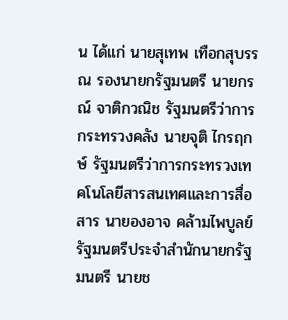น ได้แก่ นายสุเทพ เทือกสุบรรณ รองนายกรัฐมนตรี นายกรณ์ จาติกวณิช รัฐมนตรีว่าการกระทรวงคลัง นายจุติ ไกรฤกษ์ รัฐมนตรีว่าการกระทรวงเทคโนโลยีสารสนเทศและการสื่อสาร นายองอาจ คล้ามไพบูลย์ รัฐมนตรีประจำสำนักนายกรัฐมนตรี นายช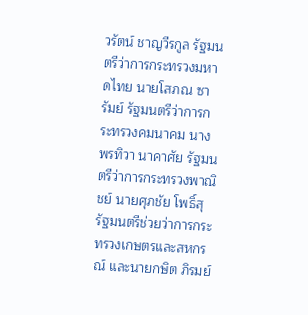วรัตน์ ชาญวีรกูล รัฐมนตรีว่าการกระทรวงมหาดไทย นายโสภณ ซารัมย์ รัฐมนตรีว่าการกระทรวงคมนาคม นางพรทิวา นาคาศัย รัฐมนตรีว่าการกระทรวงพาณิชย์ นายศุภชัย โพธิ์สุ รัฐมนตรีช่วยว่าการกระทรวงเกษตรและสหกรณ์ และนายกษิต ภิรมย์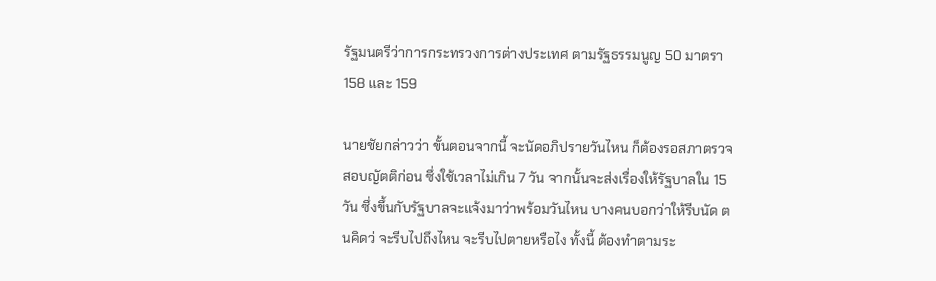รัฐมนตรีว่าการกระทรวงการต่างประเทศ ตามรัฐธรรมนูญ 50 มาตรา 158 และ 159

นายชัยกล่าวว่า ขั้นตอนจากนี้ จะนัดอภิปรายวันไหน ก็ต้องรอสภาตรวจสอบญัตติก่อน ซึ่งใช้เวลาไม่เกิน 7 วัน จากนั้นจะส่งเรื่องให้รัฐบาลใน 15 วัน ซึ่งขึ้นกับรัฐบาลจะแจ้งมาว่าพร้อมวันไหน บางคนบอกว่าให้รีบนัด ตนคิดว่ จะรีบไปถึงไหน จะรีบไปตายหรือไง ทั้งนี้ ต้องทำตามระ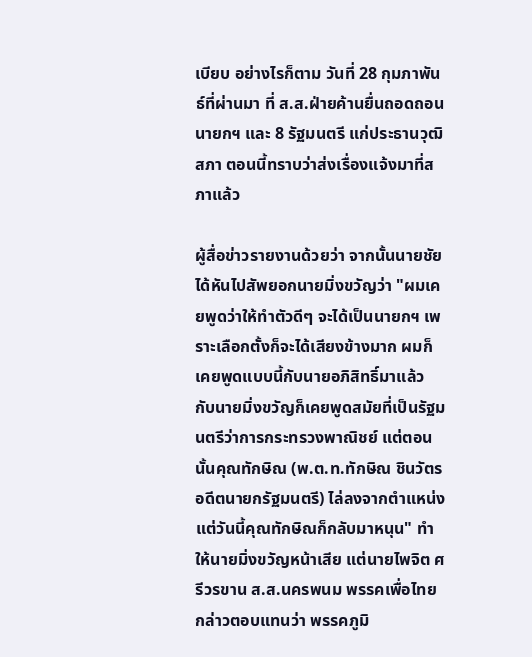เบียบ อย่างไรก็ตาม วันที่ 28 กุมภาพันธ์ที่ผ่านมา ที่ ส.ส.ฝ่ายค้านยื่นถอดถอนนายกฯ และ 8 รัฐมนตรี แก่ประธานวุฒิสภา ตอนนี้ทราบว่าส่งเรื่องแจ้งมาที่สภาแล้ว

ผู้สื่อข่าวรายงานด้วยว่า จากนั้นนายชัยได้หันไปสัพยอกนายมิ่งขวัญว่า "ผมเคยพูดว่าให้ทำตัวดีๆ จะได้เป็นนายกฯ เพราะเลือกตั้งก็จะได้เสียงข้างมาก ผมก็เคยพูดแบบนี้กับนายอภิสิทธิ์มาแล้ว กับนายมิ่งขวัญก็เคยพูดสมัยที่เป็นรัฐมนตรีว่าการกระทรวงพาณิชย์ แต่ตอนนั้นคุณทักษิณ (พ.ต.ท.ทักษิณ ชินวัตร อดีตนายกรัฐมนตรี) ไล่ลงจากตำแหน่ง แต่วันนี้คุณทักษิณก็กลับมาหนุน" ทำให้นายมิ่งขวัญหน้าเสีย แต่นายไพจิต ศรีวรขาน ส.ส.นครพนม พรรคเพื่อไทย กล่าวตอบแทนว่า พรรคภูมิ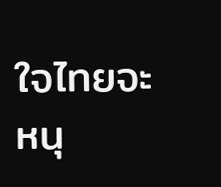ใจไทยจะหนุ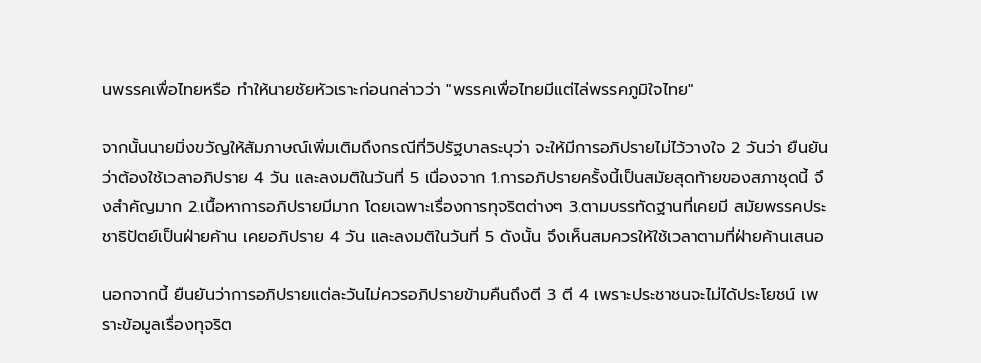นพรรคเพื่อไทยหรือ ทำให้นายชัยหัวเราะก่อนกล่าวว่า "พรรคเพื่อไทยมีแต่ไล่พรรคภูมิใจไทย"

จากนั้นนายมิ่งขวัญให้สัมภาษณ์เพิ่มเติมถึงกรณีที่วิปรัฐบาลระบุว่า จะให้มีการอภิปรายไม่ไว้วางใจ 2 วันว่า ยืนยันว่าต้องใช้เวลาอภิปราย 4 วัน และลงมติในวันที่ 5 เนื่องจาก 1.การอภิปรายครั้งนี้เป็นสมัยสุดท้ายของสภาชุดนี้ จึงสำคัญมาก 2.เนื้อหาการอภิปรายมีมาก โดยเฉพาะเรื่องการทุจริตต่างๆ 3.ตามบรรทัดฐานที่เคยมี สมัยพรรคประชาธิปัตย์เป็นฝ่ายค้าน เคยอภิปราย 4 วัน และลงมติในวันที่ 5 ดังนั้น จึงเห็นสมควรให้ใช้เวลาตามที่ฝ่ายค้านเสนอ

นอกจากนี้ ยืนยันว่าการอภิปรายแต่ละวันไม่ควรอภิปรายข้ามคืนถึงตี 3 ตี 4 เพราะประชาชนจะไม่ได้ประโยชน์ เพราะข้อมูลเรื่องทุจริต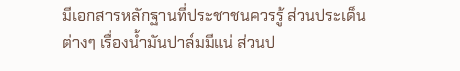มีเอกสารหลักฐานที่ประชาชนควรรู้ ส่วนประเด็นต่างๆ เรื่องน้ำมันปาล์มมีแน่ ส่วนป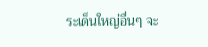ระเด็นใหญ่อื่นๆ จะ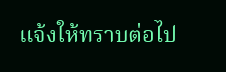แจ้งให้ทราบต่อไป